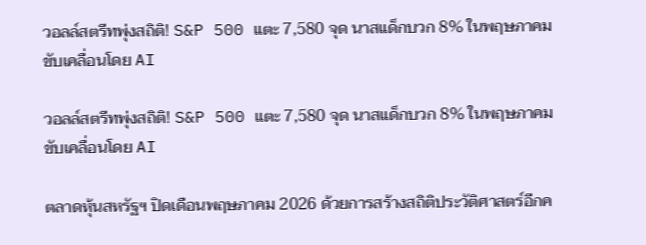วอลล์สตรีทพุ่งสถิติ! S&P 500 แตะ 7,580 จุด นาสแด็กบวก 8% ในพฤษภาคม ขับเคลื่อนโดย AI

วอลล์สตรีทพุ่งสถิติ! S&P 500 แตะ 7,580 จุด นาสแด็กบวก 8% ในพฤษภาคม ขับเคลื่อนโดย AI

ตลาดหุ้นสหรัฐฯ ปิดเดือนพฤษภาคม 2026 ด้วยการสร้างสถิติประวัติศาสตร์อีกค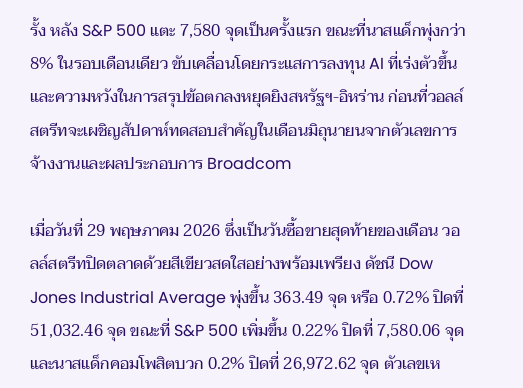รั้ง หลัง S&P 500 แตะ 7,580 จุดเป็นครั้งแรก ขณะที่นาสแด็กพุ่งกว่า 8% ในรอบเดือนเดียว ขับเคลื่อนโดยกระแสการลงทุน AI ที่เร่งตัวขึ้นและความหวังในการสรุปข้อตกลงหยุดยิงสหรัฐฯ-อิหร่าน ก่อนที่วอลล์สตรีทจะเผชิญสัปดาห์ทดสอบสำคัญในเดือนมิถุนายนจากตัวเลขการจ้างงานและผลประกอบการ Broadcom

เมื่อวันที่ 29 พฤษภาคม 2026 ซึ่งเป็นวันซื้อขายสุดท้ายของเดือน วอลล์สตรีทปิดตลาดด้วยสีเขียวสดใสอย่างพร้อมเพรียง ดัชนี Dow Jones Industrial Average พุ่งขึ้น 363.49 จุด หรือ 0.72% ปิดที่ 51,032.46 จุด ขณะที่ S&P 500 เพิ่มขึ้น 0.22% ปิดที่ 7,580.06 จุด และนาสแด็กคอมโพสิตบวก 0.2% ปิดที่ 26,972.62 จุด ตัวเลขเห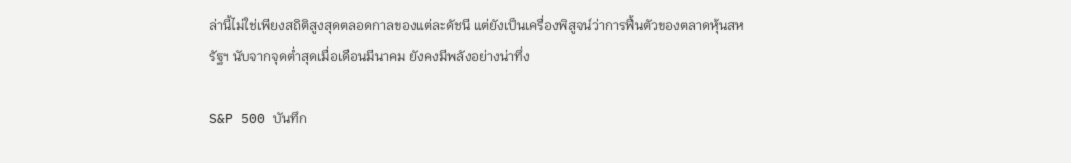ล่านี้ไม่ใช่เพียงสถิติสูงสุดตลอดกาลของแต่ละดัชนี แต่ยังเป็นเครื่องพิสูจน์ว่าการฟื้นตัวของตลาดหุ้นสหรัฐฯ นับจากจุดต่ำสุดเมื่อเดือนมีนาคม ยังคงมีพลังอย่างน่าทึ่ง

S&P 500 บันทึก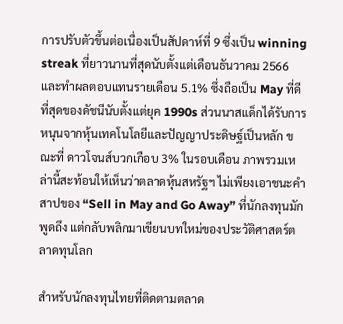การปรับตัวขึ้นต่อเนื่องเป็นสัปดาห์ที่ 9 ซึ่งเป็น winning streak ที่ยาวนานที่สุดนับตั้งแต่เดือนธันวาคม 2566 และทำผลตอบแทนรายเดือน 5.1% ซึ่งถือเป็น May ที่ดีที่สุดของดัชนีนับตั้งแต่ยุค 1990s ส่วนนาสแด็กได้รับการหนุนจากหุ้นเทคโนโลยีและปัญญาประดิษฐ์เป็นหลัก ขณะที่ ดาวโจนส์บวกเกือบ 3% ในรอบเดือน ภาพรวมเหล่านี้สะท้อนให้เห็นว่าตลาดหุ้นสหรัฐฯ ไม่เพียงเอาชนะคำสาปของ “Sell in May and Go Away” ที่นักลงทุนมักพูดถึง แต่กลับพลิกมาเขียนบทใหม่ของประวัติศาสตร์ตลาดทุนโลก

สำหรับนักลงทุนไทยที่ติดตามตลาด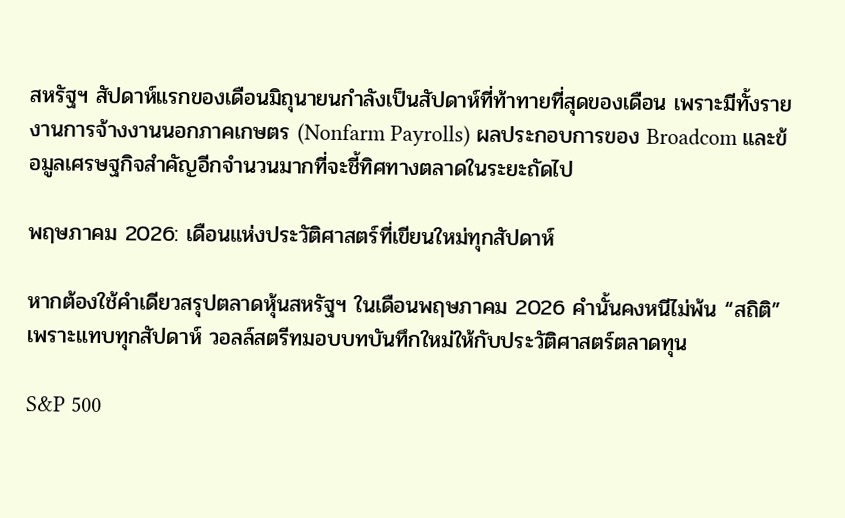สหรัฐฯ สัปดาห์แรกของเดือนมิถุนายนกำลังเป็นสัปดาห์ที่ท้าทายที่สุดของเดือน เพราะมีทั้งรายงานการจ้างงานนอกภาคเกษตร (Nonfarm Payrolls) ผลประกอบการของ Broadcom และข้อมูลเศรษฐกิจสำคัญอีกจำนวนมากที่จะชี้ทิศทางตลาดในระยะถัดไป

พฤษภาคม 2026: เดือนแห่งประวัติศาสตร์ที่เขียนใหม่ทุกสัปดาห์

หากต้องใช้คำเดียวสรุปตลาดหุ้นสหรัฐฯ ในเดือนพฤษภาคม 2026 คำนั้นคงหนีไม่พ้น “สถิติ” เพราะแทบทุกสัปดาห์ วอลล์สตรีทมอบบทบันทึกใหม่ให้กับประวัติศาสตร์ตลาดทุน

S&P 500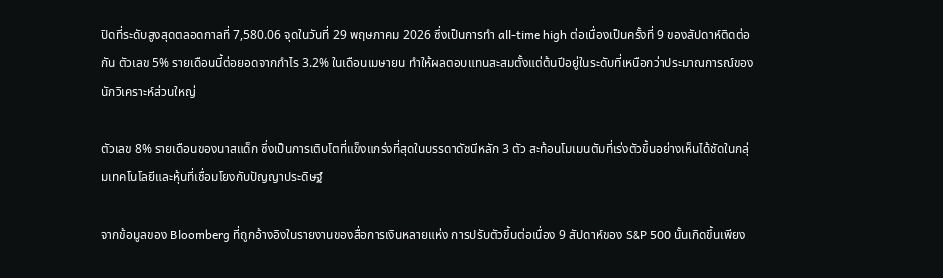ปิดที่ระดับสูงสุดตลอดกาลที่ 7,580.06 จุดในวันที่ 29 พฤษภาคม 2026 ซึ่งเป็นการทำ all-time high ต่อเนื่องเป็นครั้งที่ 9 ของสัปดาห์ติดต่อกัน ตัวเลข 5% รายเดือนนี้ต่อยอดจากกำไร 3.2% ในเดือนเมษายน ทำให้ผลตอบแทนสะสมตั้งแต่ต้นปีอยู่ในระดับที่เหนือกว่าประมาณการณ์ของนักวิเคราะห์ส่วนใหญ่

ตัวเลข 8% รายเดือนของนาสแด็ก ซึ่งเป็นการเติบโตที่แข็งแกร่งที่สุดในบรรดาดัชนีหลัก 3 ตัว สะท้อนโมเมนตัมที่เร่งตัวขึ้นอย่างเห็นได้ชัดในกลุ่มเทคโนโลยีและหุ้นที่เชื่อมโยงกับปัญญาประดิษฐ์

จากข้อมูลของ Bloomberg ที่ถูกอ้างอิงในรายงานของสื่อการเงินหลายแห่ง การปรับตัวขึ้นต่อเนื่อง 9 สัปดาห์ของ S&P 500 นั้นเกิดขึ้นเพียง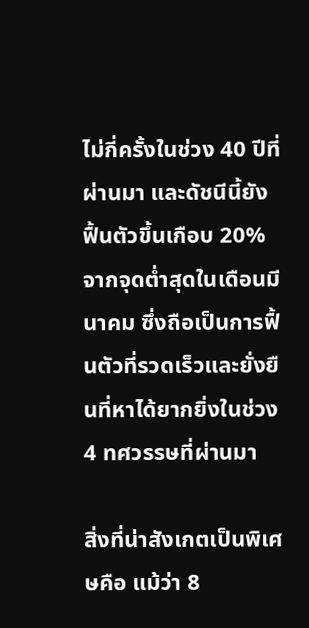ไม่กี่ครั้งในช่วง 40 ปีที่ผ่านมา และดัชนีนี้ยังฟื้นตัวขึ้นเกือบ 20% จากจุดต่ำสุดในเดือนมีนาคม ซึ่งถือเป็นการฟื้นตัวที่รวดเร็วและยั่งยืนที่หาได้ยากยิ่งในช่วง 4 ทศวรรษที่ผ่านมา

สิ่งที่น่าสังเกตเป็นพิเศษคือ แม้ว่า 8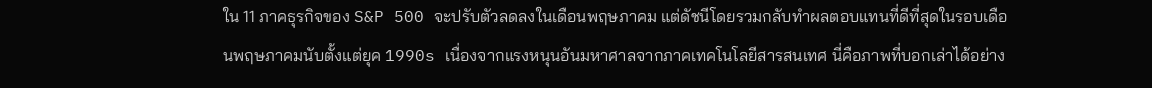ใน 11 ภาคธุรกิจของ S&P 500 จะปรับตัวลดลงในเดือนพฤษภาคม แต่ดัชนีโดยรวมกลับทำผลตอบแทนที่ดีที่สุดในรอบเดือนพฤษภาคมนับตั้งแต่ยุค 1990s เนื่องจากแรงหนุนอันมหาศาลจากภาคเทคโนโลยีสารสนเทศ นี่คือภาพที่บอกเล่าได้อย่าง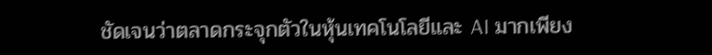ชัดเจนว่าตลาดกระจุกตัวในหุ้นเทคโนโลยีและ AI มากเพียง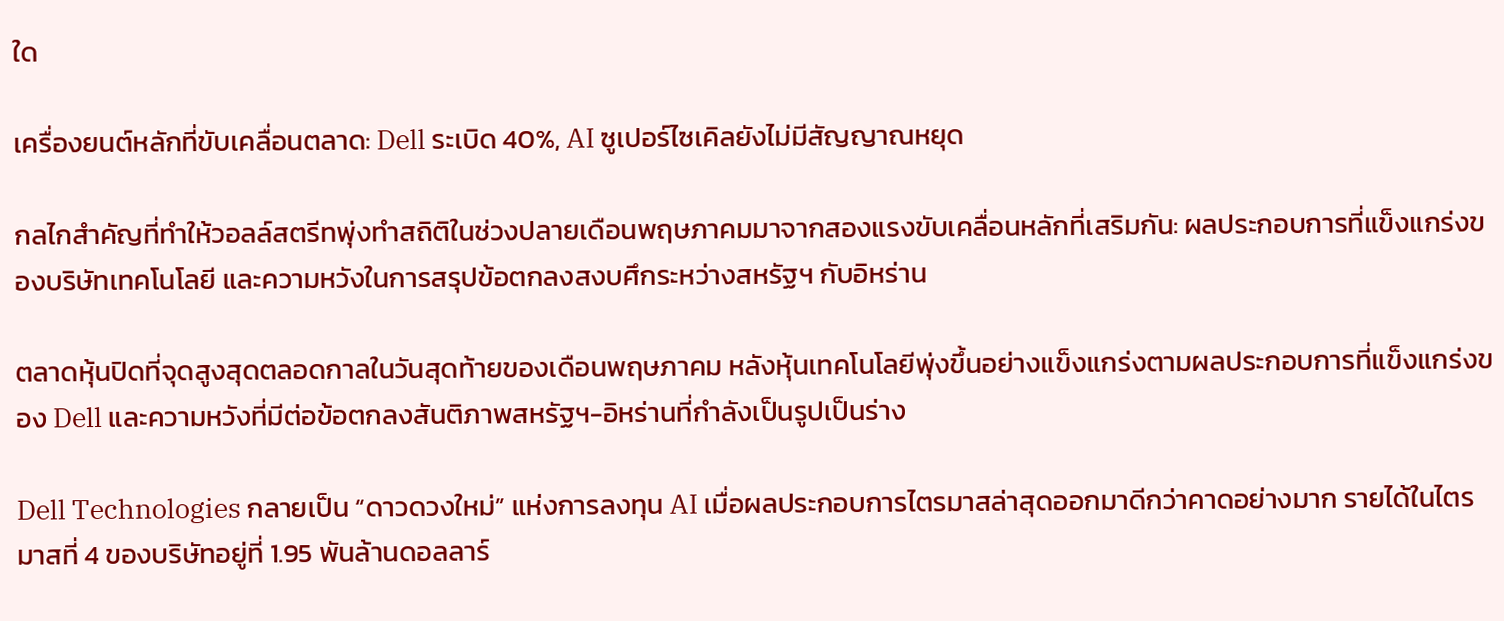ใด

เครื่องยนต์หลักที่ขับเคลื่อนตลาด: Dell ระเบิด 40%, AI ซูเปอร์ไซเคิลยังไม่มีสัญญาณหยุด

กลไกสำคัญที่ทำให้วอลล์สตรีทพุ่งทำสถิติในช่วงปลายเดือนพฤษภาคมมาจากสองแรงขับเคลื่อนหลักที่เสริมกัน: ผลประกอบการที่แข็งแกร่งของบริษัทเทคโนโลยี และความหวังในการสรุปข้อตกลงสงบศึกระหว่างสหรัฐฯ กับอิหร่าน

ตลาดหุ้นปิดที่จุดสูงสุดตลอดกาลในวันสุดท้ายของเดือนพฤษภาคม หลังหุ้นเทคโนโลยีพุ่งขึ้นอย่างแข็งแกร่งตามผลประกอบการที่แข็งแกร่งของ Dell และความหวังที่มีต่อข้อตกลงสันติภาพสหรัฐฯ-อิหร่านที่กำลังเป็นรูปเป็นร่าง

Dell Technologies กลายเป็น “ดาวดวงใหม่” แห่งการลงทุน AI เมื่อผลประกอบการไตรมาสล่าสุดออกมาดีกว่าคาดอย่างมาก รายได้ในไตรมาสที่ 4 ของบริษัทอยู่ที่ 1.95 พันล้านดอลลาร์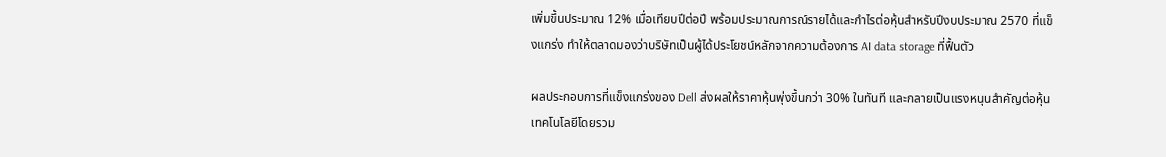เพิ่มขึ้นประมาณ 12% เมื่อเทียบปีต่อปี พร้อมประมาณการณ์รายได้และกำไรต่อหุ้นสำหรับปีงบประมาณ 2570 ที่แข็งแกร่ง ทำให้ตลาดมองว่าบริษัทเป็นผู้ได้ประโยชน์หลักจากความต้องการ AI data storage ที่ฟื้นตัว

ผลประกอบการที่แข็งแกร่งของ Dell ส่งผลให้ราคาหุ้นพุ่งขึ้นกว่า 30% ในทันที และกลายเป็นแรงหนุนสำคัญต่อหุ้นเทคโนโลยีโดยรวม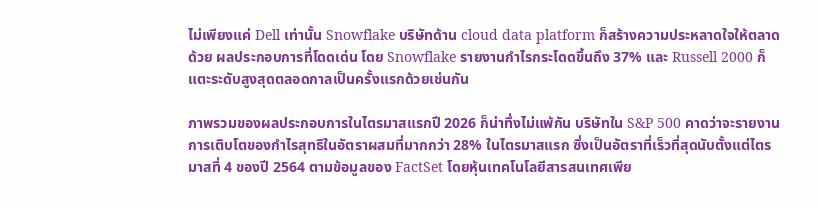ไม่เพียงแค่ Dell เท่านั้น Snowflake บริษัทด้าน cloud data platform ก็สร้างความประหลาดใจให้ตลาดด้วย ผลประกอบการที่โดดเด่น โดย Snowflake รายงานกำไรกระโดดขึ้นถึง 37% และ Russell 2000 ก็แตะระดับสูงสุดตลอดกาลเป็นครั้งแรกด้วยเช่นกัน

ภาพรวมของผลประกอบการในไตรมาสแรกปี 2026 ก็น่าทึ่งไม่แพ้กัน บริษัทใน S&P 500 คาดว่าจะรายงานการเติบโตของกำไรสุทธิในอัตราผสมที่มากกว่า 28% ในไตรมาสแรก ซึ่งเป็นอัตราที่เร็วที่สุดนับตั้งแต่ไตรมาสที่ 4 ของปี 2564 ตามข้อมูลของ FactSet โดยหุ้นเทคโนโลยีสารสนเทศเพีย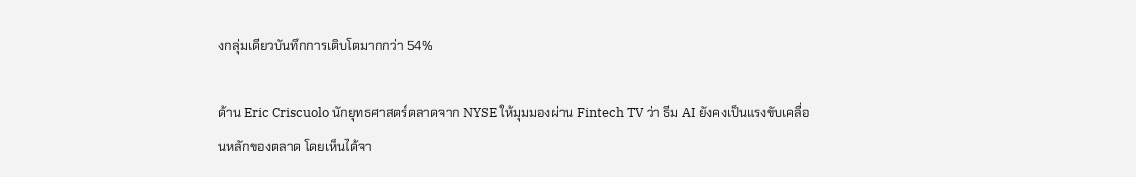งกลุ่มเดียวบันทึกการเติบโตมากกว่า 54%

ด้าน Eric Criscuolo นักยุทธศาสตร์ตลาดจาก NYSE ให้มุมมองผ่าน Fintech TV ว่า ธีม AI ยังคงเป็นแรงขับเคลื่อนหลักของตลาด โดยเห็นได้จา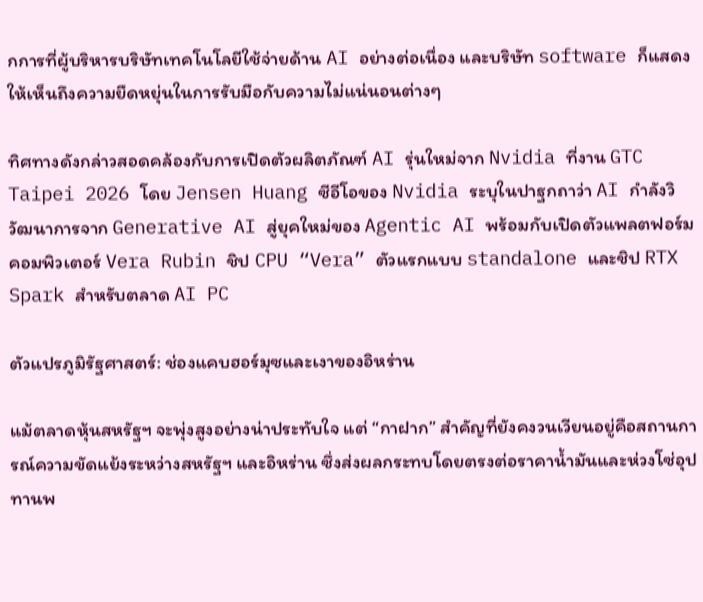กการที่ผู้บริหารบริษัทเทคโนโลยีใช้จ่ายด้าน AI อย่างต่อเนื่อง และบริษัท software ก็แสดงให้เห็นถึงความยืดหยุ่นในการรับมือกับความไม่แน่นอนต่างๆ

ทิศทางดังกล่าวสอดคล้องกับการเปิดตัวผลิตภัณฑ์ AI รุ่นใหม่จาก Nvidia ที่งาน GTC Taipei 2026 โดย Jensen Huang ซีอีโอของ Nvidia ระบุในปาฐกถาว่า AI กำลังวิวัฒนาการจาก Generative AI สู่ยุคใหม่ของ Agentic AI พร้อมกับเปิดตัวแพลตฟอร์มคอมพิวเตอร์ Vera Rubin ชิป CPU “Vera” ตัวแรกแบบ standalone และชิป RTX Spark สำหรับตลาด AI PC

ตัวแปรภูมิรัฐศาสตร์: ช่องแคบฮอร์มุซและเงาของอิหร่าน

แม้ตลาดหุ้นสหรัฐฯ จะพุ่งสูงอย่างน่าประทับใจ แต่ “กาฝาก” สำคัญที่ยังคงวนเวียนอยู่คือสถานการณ์ความขัดแย้งระหว่างสหรัฐฯ และอิหร่าน ซึ่งส่งผลกระทบโดยตรงต่อราคาน้ำมันและห่วงโซ่อุปทานพ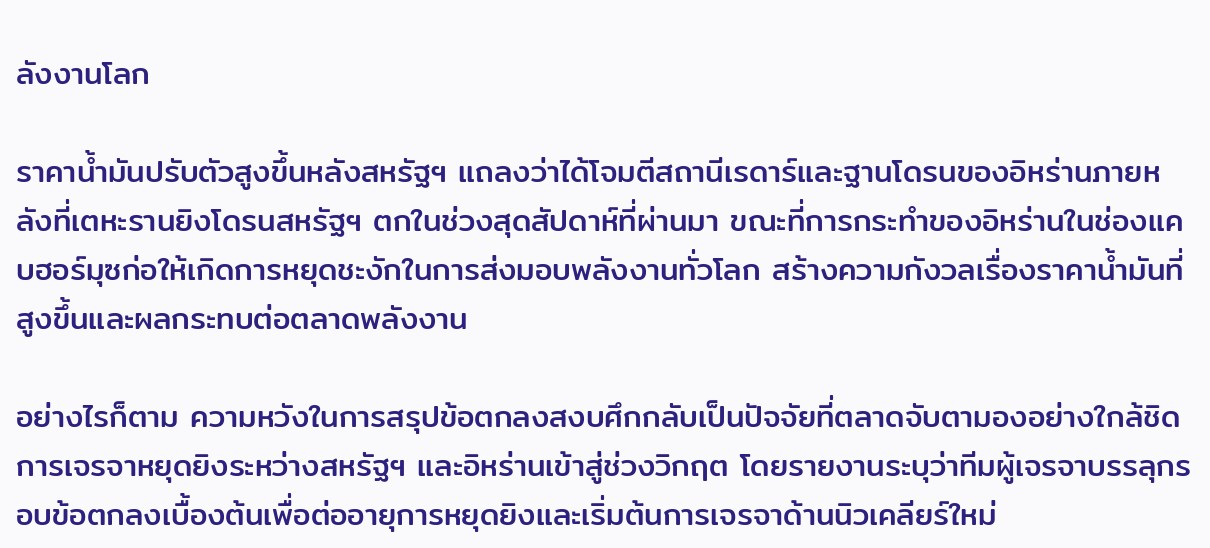ลังงานโลก

ราคาน้ำมันปรับตัวสูงขึ้นหลังสหรัฐฯ แถลงว่าได้โจมตีสถานีเรดาร์และฐานโดรนของอิหร่านภายหลังที่เตหะรานยิงโดรนสหรัฐฯ ตกในช่วงสุดสัปดาห์ที่ผ่านมา ขณะที่การกระทำของอิหร่านในช่องแคบฮอร์มุซก่อให้เกิดการหยุดชะงักในการส่งมอบพลังงานทั่วโลก สร้างความกังวลเรื่องราคาน้ำมันที่สูงขึ้นและผลกระทบต่อตลาดพลังงาน

อย่างไรก็ตาม ความหวังในการสรุปข้อตกลงสงบศึกกลับเป็นปัจจัยที่ตลาดจับตามองอย่างใกล้ชิด การเจรจาหยุดยิงระหว่างสหรัฐฯ และอิหร่านเข้าสู่ช่วงวิกฤต โดยรายงานระบุว่าทีมผู้เจรจาบรรลุกรอบข้อตกลงเบื้องต้นเพื่อต่ออายุการหยุดยิงและเริ่มต้นการเจรจาด้านนิวเคลียร์ใหม่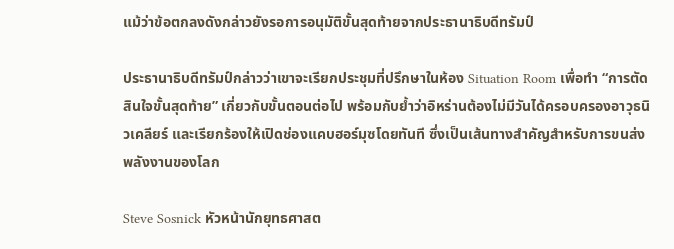แม้ว่าข้อตกลงดังกล่าวยังรอการอนุมัติขั้นสุดท้ายจากประธานาธิบดีทรัมป์

ประธานาธิบดีทรัมป์กล่าวว่าเขาจะเรียกประชุมที่ปรึกษาในห้อง Situation Room เพื่อทำ “การตัดสินใจขั้นสุดท้าย” เกี่ยวกับขั้นตอนต่อไป พร้อมกับย้ำว่าอิหร่านต้องไม่มีวันได้ครอบครองอาวุธนิวเคลียร์ และเรียกร้องให้เปิดช่องแคบฮอร์มุซโดยทันที ซึ่งเป็นเส้นทางสำคัญสำหรับการขนส่งพลังงานของโลก

Steve Sosnick หัวหน้านักยุทธศาสต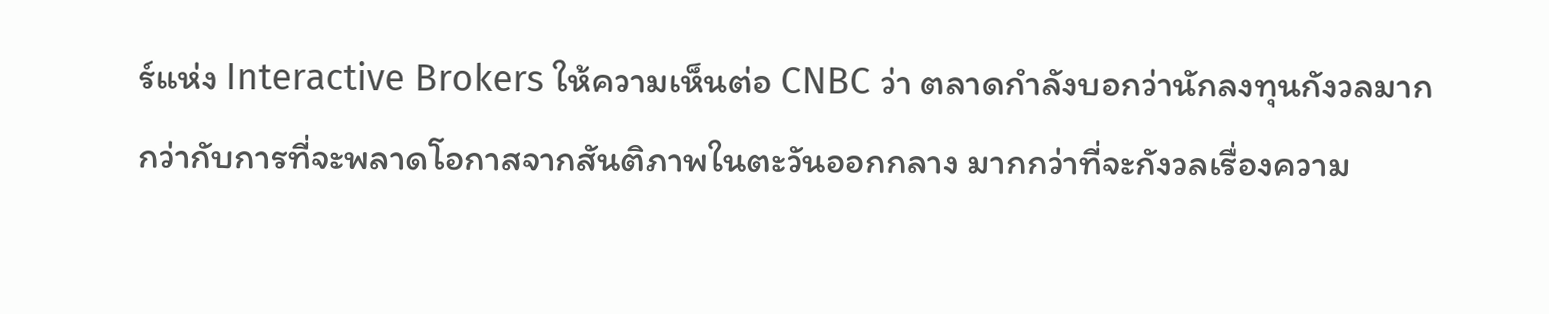ร์แห่ง Interactive Brokers ให้ความเห็นต่อ CNBC ว่า ตลาดกำลังบอกว่านักลงทุนกังวลมากกว่ากับการที่จะพลาดโอกาสจากสันติภาพในตะวันออกกลาง มากกว่าที่จะกังวลเรื่องความ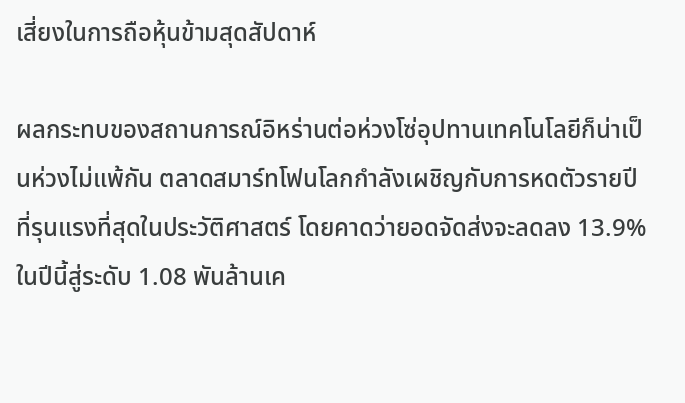เสี่ยงในการถือหุ้นข้ามสุดสัปดาห์

ผลกระทบของสถานการณ์อิหร่านต่อห่วงโซ่อุปทานเทคโนโลยีก็น่าเป็นห่วงไม่แพ้กัน ตลาดสมาร์ทโฟนโลกกำลังเผชิญกับการหดตัวรายปีที่รุนแรงที่สุดในประวัติศาสตร์ โดยคาดว่ายอดจัดส่งจะลดลง 13.9% ในปีนี้สู่ระดับ 1.08 พันล้านเค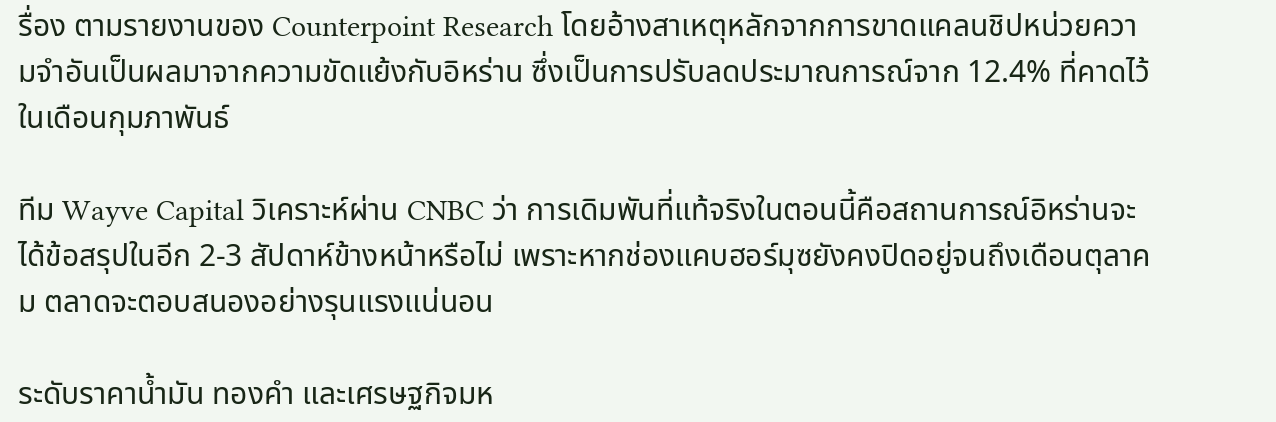รื่อง ตามรายงานของ Counterpoint Research โดยอ้างสาเหตุหลักจากการขาดแคลนชิปหน่วยความจำอันเป็นผลมาจากความขัดแย้งกับอิหร่าน ซึ่งเป็นการปรับลดประมาณการณ์จาก 12.4% ที่คาดไว้ในเดือนกุมภาพันธ์

ทีม Wayve Capital วิเคราะห์ผ่าน CNBC ว่า การเดิมพันที่แท้จริงในตอนนี้คือสถานการณ์อิหร่านจะได้ข้อสรุปในอีก 2-3 สัปดาห์ข้างหน้าหรือไม่ เพราะหากช่องแคบฮอร์มุซยังคงปิดอยู่จนถึงเดือนตุลาคม ตลาดจะตอบสนองอย่างรุนแรงแน่นอน

ระดับราคาน้ำมัน ทองคำ และเศรษฐกิจมห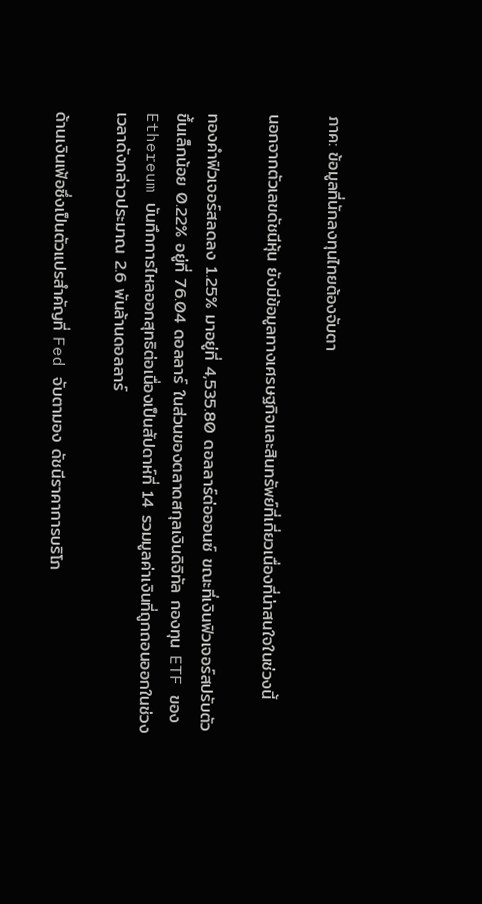ภาค: ข้อมูลที่นักลงทุนไทยต้องจับตา

นอกจากตัวเลขดัชนีหุ้น ยังมีข้อมูลทางเศรษฐกิจและสินทรัพย์ที่เกี่ยวเนื่องที่น่าสนใจในช่วงนี้

ทองคำฟิวเจอร์สลดลง 1.25% มาอยู่ที่ 4,535.80 ดอลลาร์ต่อออนซ์ ขณะที่เงินฟิวเจอร์สปรับตัวขึ้นเล็กน้อย 0.22% อยู่ที่ 76.04 ดอลลาร์ ในส่วนของตลาดสกุลเงินดิจิทัล กองทุน ETF ของ Ethereum บันทึกการไหลออกสุทธิต่อเนื่องเป็นสัปดาห์ที่ 14 รวมมูลค่าเงินที่ถูกถอนออกในช่วงเวลาดังกล่าวประมาณ 2.6 พันล้านดอลลาร์

ด้านเงินเฟ้อซึ่งเป็นตัวแปรสำคัญที่ Fed จับตามอง ดัชนีราคาการบริโภ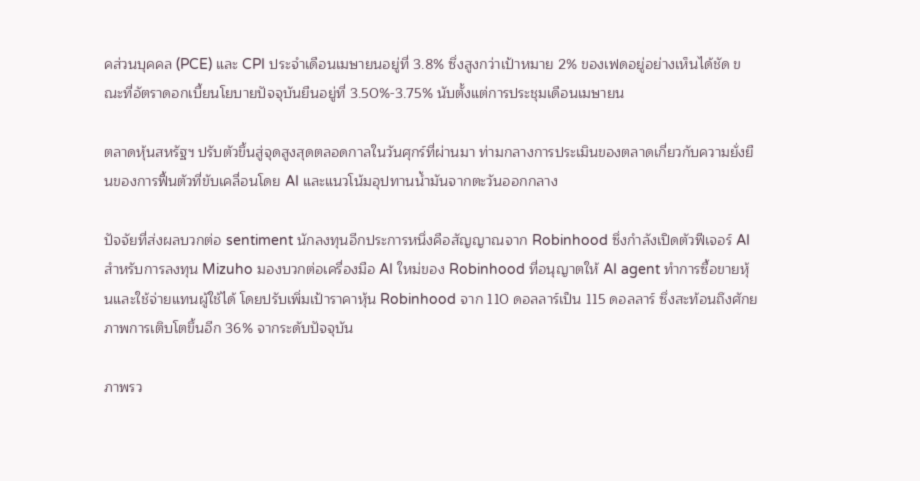คส่วนบุคคล (PCE) และ CPI ประจำเดือนเมษายนอยู่ที่ 3.8% ซึ่งสูงกว่าเป้าหมาย 2% ของเฟดอยู่อย่างเห็นได้ชัด ขณะที่อัตราดอกเบี้ยนโยบายปัจจุบันยืนอยู่ที่ 3.50%-3.75% นับตั้งแต่การประชุมเดือนเมษายน

ตลาดหุ้นสหรัฐฯ ปรับตัวขึ้นสู่จุดสูงสุดตลอดกาลในวันศุกร์ที่ผ่านมา ท่ามกลางการประเมินของตลาดเกี่ยวกับความยั่งยืนของการฟื้นตัวที่ขับเคลื่อนโดย AI และแนวโน้มอุปทานน้ำมันจากตะวันออกกลาง

ปัจจัยที่ส่งผลบวกต่อ sentiment นักลงทุนอีกประการหนึ่งคือสัญญาณจาก Robinhood ซึ่งกำลังเปิดตัวฟีเจอร์ AI สำหรับการลงทุน Mizuho มองบวกต่อเครื่องมือ AI ใหม่ของ Robinhood ที่อนุญาตให้ AI agent ทำการซื้อขายหุ้นและใช้จ่ายแทนผู้ใช้ได้ โดยปรับเพิ่มเป้าราคาหุ้น Robinhood จาก 110 ดอลลาร์เป็น 115 ดอลลาร์ ซึ่งสะท้อนถึงศักยภาพการเติบโตขึ้นอีก 36% จากระดับปัจจุบัน

ภาพรว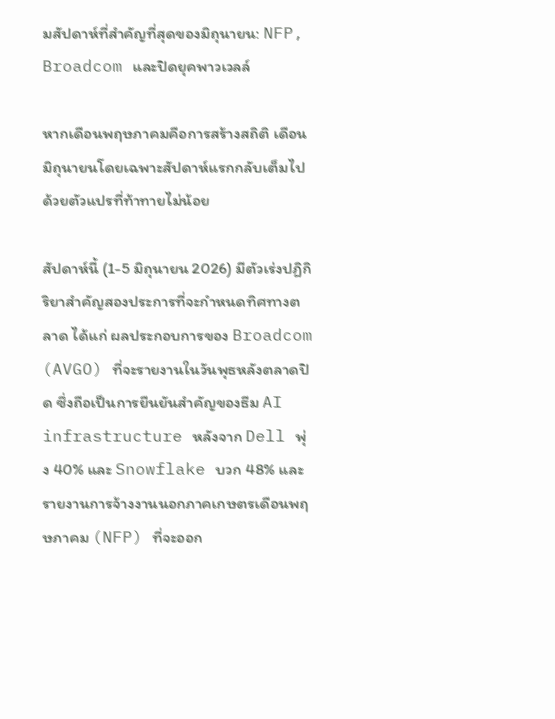มสัปดาห์ที่สำคัญที่สุดของมิถุนายน: NFP, Broadcom และปิดยุคพาวเวลล์

หากเดือนพฤษภาคมคือการสร้างสถิติ เดือนมิถุนายนโดยเฉพาะสัปดาห์แรกกลับเต็มไปด้วยตัวแปรที่ท้าทายไม่น้อย

สัปดาห์นี้ (1-5 มิถุนายน 2026) มีตัวเร่งปฏิกิริยาสำคัญสองประการที่จะกำหนดทิศทางตลาด ได้แก่ ผลประกอบการของ Broadcom (AVGO) ที่จะรายงานในวันพุธหลังตลาดปิด ซึ่งถือเป็นการยืนยันสำคัญของธีม AI infrastructure หลังจาก Dell พุ่ง 40% และ Snowflake บวก 48% และรายงานการจ้างงานนอกภาคเกษตรเดือนพฤษภาคม (NFP) ที่จะออก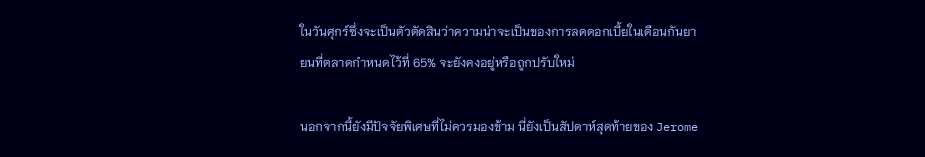ในวันศุกร์ซึ่งจะเป็นตัวตัดสินว่าความน่าจะเป็นของการลดดอกเบี้ยในเดือนกันยายนที่ตลาดกำหนดไว้ที่ 65% จะยังคงอยู่หรือถูกปรับใหม่

นอกจากนี้ยังมีปัจจัยพิเศษที่ไม่ควรมองข้าม นี่ยังเป็นสัปดาห์สุดท้ายของ Jerome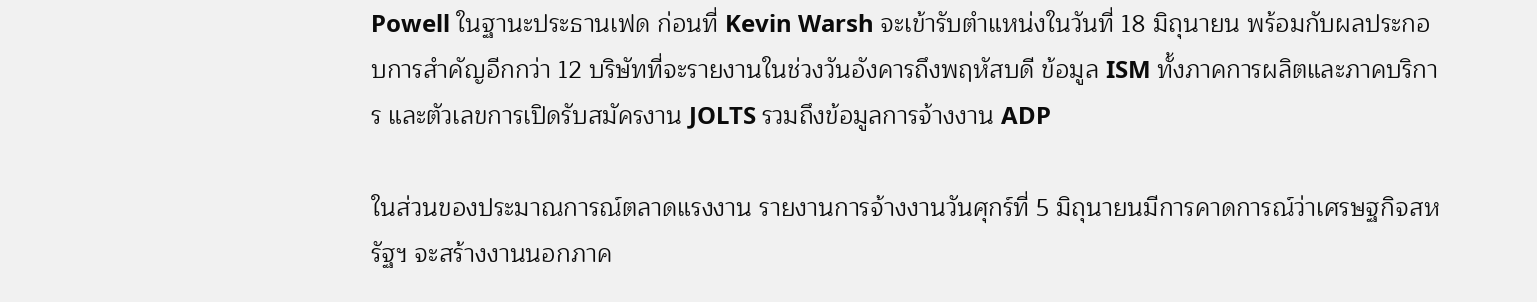Powell ในฐานะประธานเฟด ก่อนที่ Kevin Warsh จะเข้ารับตำแหน่งในวันที่ 18 มิถุนายน พร้อมกับผลประกอบการสำคัญอีกกว่า 12 บริษัทที่จะรายงานในช่วงวันอังคารถึงพฤหัสบดี ข้อมูล ISM ทั้งภาคการผลิตและภาคบริการ และตัวเลขการเปิดรับสมัครงาน JOLTS รวมถึงข้อมูลการจ้างงาน ADP

ในส่วนของประมาณการณ์ตลาดแรงงาน รายงานการจ้างงานวันศุกร์ที่ 5 มิถุนายนมีการคาดการณ์ว่าเศรษฐกิจสหรัฐฯ จะสร้างงานนอกภาค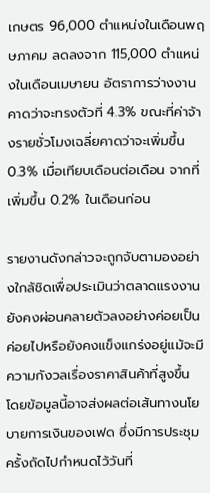เกษตร 96,000 ตำแหน่งในเดือนพฤษภาคม ลดลงจาก 115,000 ตำแหน่งในเดือนเมษายน อัตราการว่างงานคาดว่าจะทรงตัวที่ 4.3% ขณะที่ค่าจ้างรายชั่วโมงเฉลี่ยคาดว่าจะเพิ่มขึ้น 0.3% เมื่อเทียบเดือนต่อเดือน จากที่เพิ่มขึ้น 0.2% ในเดือนก่อน

รายงานดังกล่าวจะถูกจับตามองอย่างใกล้ชิดเพื่อประเมินว่าตลาดแรงงานยังคงผ่อนคลายตัวลงอย่างค่อยเป็นค่อยไปหรือยังคงแข็งแกร่งอยู่แม้จะมีความกังวลเรื่องราคาสินค้าที่สูงขึ้น โดยข้อมูลนี้อาจส่งผลต่อเส้นทางนโยบายการเงินของเฟด ซึ่งมีการประชุมครั้งถัดไปกำหนดไว้วันที่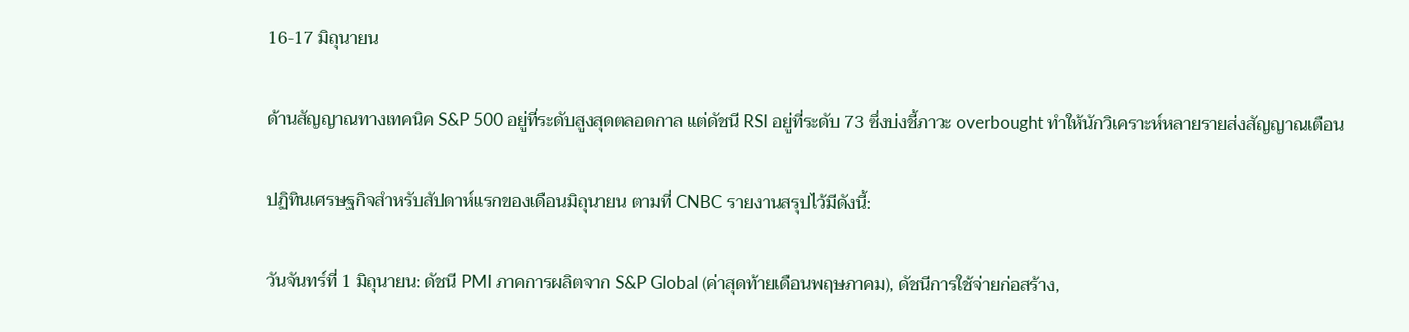16-17 มิถุนายน

ด้านสัญญาณทางเทคนิค S&P 500 อยู่ที่ระดับสูงสุดตลอดกาล แต่ดัชนี RSI อยู่ที่ระดับ 73 ซึ่งบ่งชี้ภาวะ overbought ทำให้นักวิเคราะห์หลายรายส่งสัญญาณเตือน

ปฏิทินเศรษฐกิจสำหรับสัปดาห์แรกของเดือนมิถุนายน ตามที่ CNBC รายงานสรุปไว้มีดังนี้:

วันจันทร์ที่ 1 มิถุนายน: ดัชนี PMI ภาคการผลิตจาก S&P Global (ค่าสุดท้ายเดือนพฤษภาคม), ดัชนีการใช้จ่ายก่อสร้าง,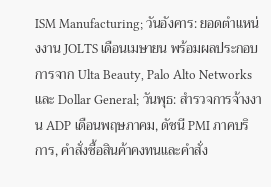ISM Manufacturing; วันอังคาร: ยอดตำแหน่งงาน JOLTS เดือนเมษายน พร้อมผลประกอบการจาก Ulta Beauty, Palo Alto Networks และ Dollar General; วันพุธ: สำรวจการจ้างงาน ADP เดือนพฤษภาคม, ดัชนี PMI ภาคบริการ, คำสั่งซื้อสินค้าคงทนและคำสั่ง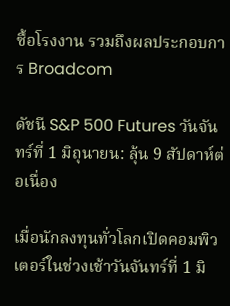ซื้อโรงงาน รวมถึงผลประกอบการ Broadcom

ดัชนี S&P 500 Futures วันจันทร์ที่ 1 มิถุนายน: ลุ้น 9 สัปดาห์ต่อเนื่อง

เมื่อนักลงทุนทั่วโลกเปิดคอมพิวเตอร์ในช่วงเช้าวันจันทร์ที่ 1 มิ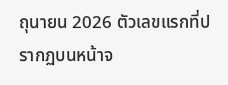ถุนายน 2026 ตัวเลขแรกที่ปรากฏบนหน้าจ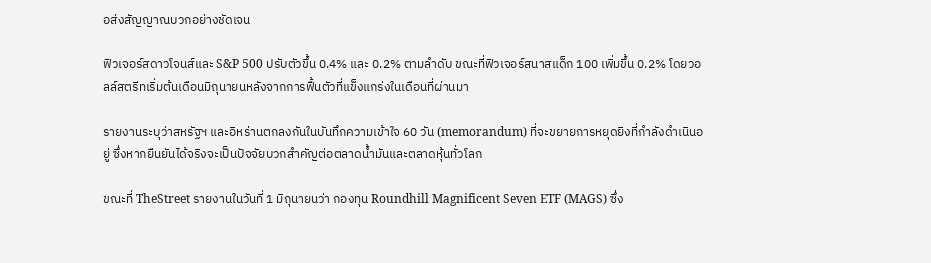อส่งสัญญาณบวกอย่างชัดเจน

ฟิวเจอร์สดาวโจนส์และ S&P 500 ปรับตัวขึ้น 0.4% และ 0.2% ตามลำดับ ขณะที่ฟิวเจอร์สนาสแด็ก 100 เพิ่มขึ้น 0.2% โดยวอลล์สตรีทเริ่มต้นเดือนมิถุนายนหลังจากการฟื้นตัวที่แข็งแกร่งในเดือนที่ผ่านมา

รายงานระบุว่าสหรัฐฯ และอิหร่านตกลงกันในบันทึกความเข้าใจ 60 วัน (memorandum) ที่จะขยายการหยุดยิงที่กำลังดำเนินอยู่ ซึ่งหากยืนยันได้จริงจะเป็นปัจจัยบวกสำคัญต่อตลาดน้ำมันและตลาดหุ้นทั่วโลก

ขณะที่ TheStreet รายงานในวันที่ 1 มิถุนายนว่า กองทุน Roundhill Magnificent Seven ETF (MAGS) ซึ่ง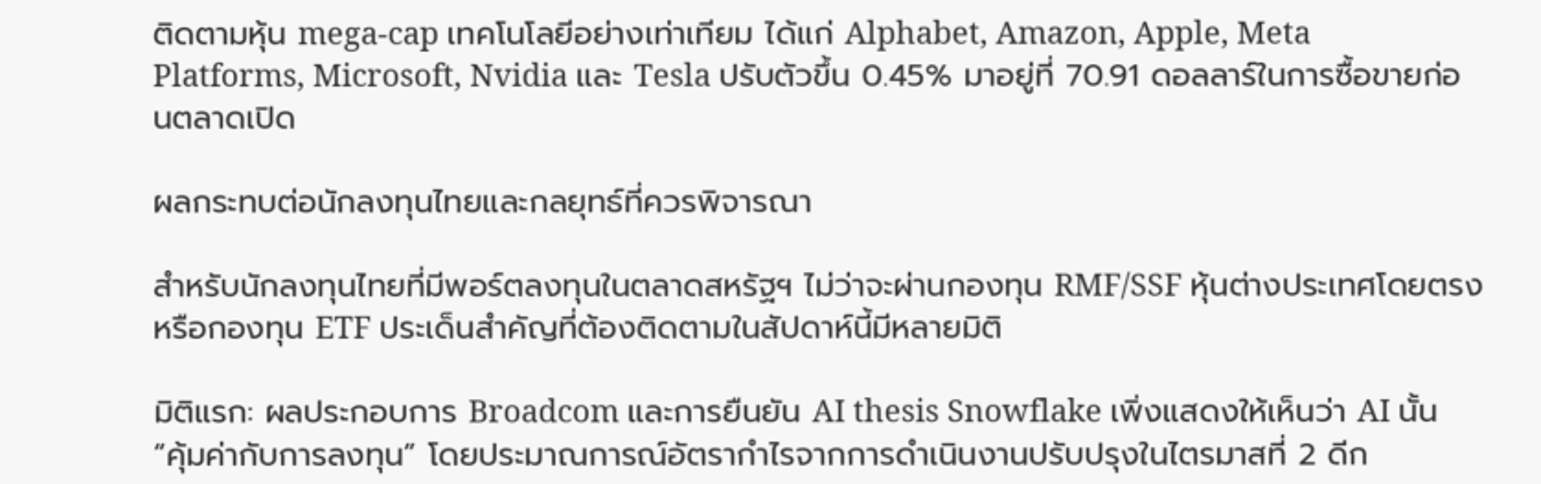ติดตามหุ้น mega-cap เทคโนโลยีอย่างเท่าเทียม ได้แก่ Alphabet, Amazon, Apple, Meta Platforms, Microsoft, Nvidia และ Tesla ปรับตัวขึ้น 0.45% มาอยู่ที่ 70.91 ดอลลาร์ในการซื้อขายก่อนตลาดเปิด

ผลกระทบต่อนักลงทุนไทยและกลยุทธ์ที่ควรพิจารณา

สำหรับนักลงทุนไทยที่มีพอร์ตลงทุนในตลาดสหรัฐฯ ไม่ว่าจะผ่านกองทุน RMF/SSF หุ้นต่างประเทศโดยตรง หรือกองทุน ETF ประเด็นสำคัญที่ต้องติดตามในสัปดาห์นี้มีหลายมิติ

มิติแรก: ผลประกอบการ Broadcom และการยืนยัน AI thesis Snowflake เพิ่งแสดงให้เห็นว่า AI นั้น “คุ้มค่ากับการลงทุน” โดยประมาณการณ์อัตรากำไรจากการดำเนินงานปรับปรุงในไตรมาสที่ 2 ดีก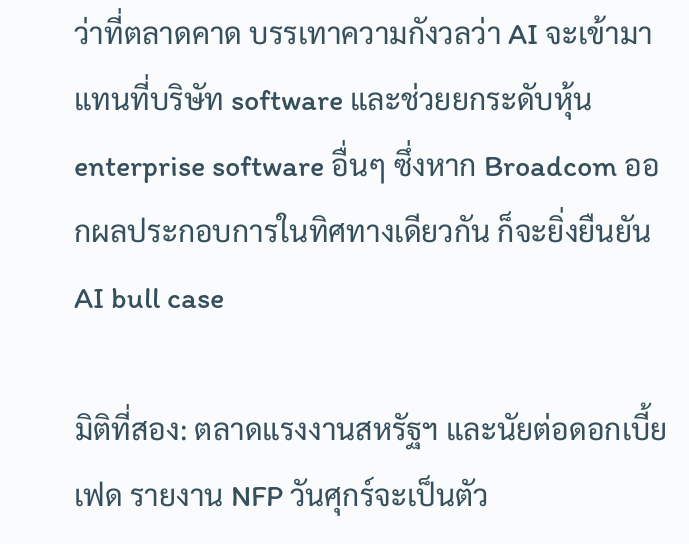ว่าที่ตลาดคาด บรรเทาความกังวลว่า AI จะเข้ามาแทนที่บริษัท software และช่วยยกระดับหุ้น enterprise software อื่นๆ ซึ่งหาก Broadcom ออกผลประกอบการในทิศทางเดียวกัน ก็จะยิ่งยืนยัน AI bull case

มิติที่สอง: ตลาดแรงงานสหรัฐฯ และนัยต่อดอกเบี้ยเฟด รายงาน NFP วันศุกร์จะเป็นตัว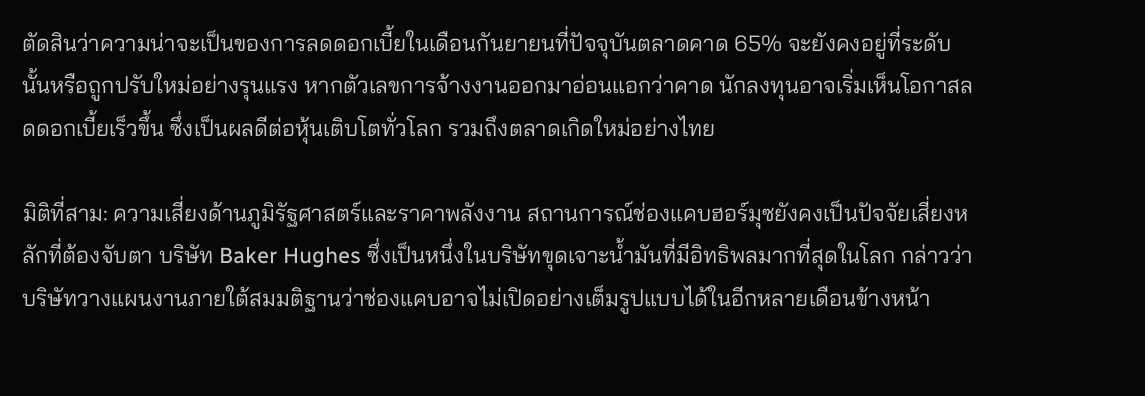ตัดสินว่าความน่าจะเป็นของการลดดอกเบี้ยในเดือนกันยายนที่ปัจจุบันตลาดคาด 65% จะยังคงอยู่ที่ระดับนั้นหรือถูกปรับใหม่อย่างรุนแรง หากตัวเลขการจ้างงานออกมาอ่อนแอกว่าคาด นักลงทุนอาจเริ่มเห็นโอกาสลดดอกเบี้ยเร็วขึ้น ซึ่งเป็นผลดีต่อหุ้นเติบโตทั่วโลก รวมถึงตลาดเกิดใหม่อย่างไทย

มิติที่สาม: ความเสี่ยงด้านภูมิรัฐศาสตร์และราคาพลังงาน สถานการณ์ช่องแคบฮอร์มุซยังคงเป็นปัจจัยเสี่ยงหลักที่ต้องจับตา บริษัท Baker Hughes ซึ่งเป็นหนึ่งในบริษัทขุดเจาะน้ำมันที่มีอิทธิพลมากที่สุดในโลก กล่าวว่าบริษัทวางแผนงานภายใต้สมมติฐานว่าช่องแคบอาจไม่เปิดอย่างเต็มรูปแบบได้ในอีกหลายเดือนข้างหน้า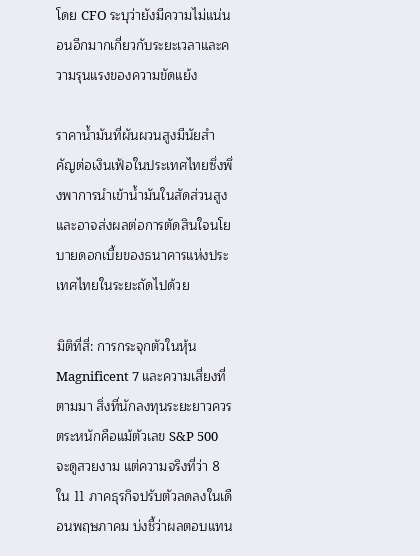โดย CFO ระบุว่ายังมีความไม่แน่นอนอีกมากเกี่ยวกับระยะเวลาและความรุนแรงของความขัดแย้ง

ราคาน้ำมันที่ผันผวนสูงมีนัยสำคัญต่อเงินเฟ้อในประเทศไทยซึ่งพึ่งพาการนำเข้าน้ำมันในสัดส่วนสูง และอาจส่งผลต่อการตัดสินใจนโยบายดอกเบี้ยของธนาคารแห่งประเทศไทยในระยะถัดไปด้วย

มิติที่สี่: การกระจุกตัวในหุ้น Magnificent 7 และความเสี่ยงที่ตามมา สิ่งที่นักลงทุนระยะยาวควรตระหนักคือแม้ตัวเลข S&P 500 จะดูสวยงาม แต่ความจริงที่ว่า 8 ใน 11 ภาคธุรกิจปรับตัวลดลงในเดือนพฤษภาคม บ่งชี้ว่าผลตอบแทน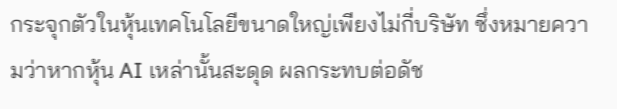กระจุกตัวในหุ้นเทคโนโลยีขนาดใหญ่เพียงไม่กี่บริษัท ซึ่งหมายความว่าหากหุ้น AI เหล่านั้นสะดุด ผลกระทบต่อดัช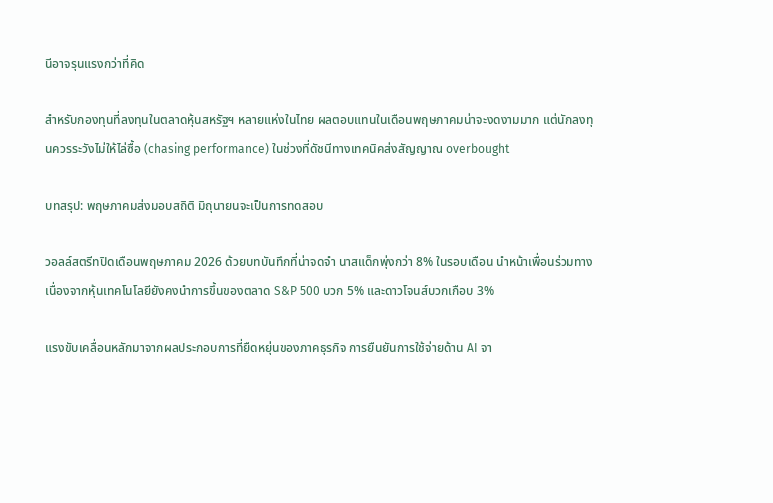นีอาจรุนแรงกว่าที่คิด

สำหรับกองทุนที่ลงทุนในตลาดหุ้นสหรัฐฯ หลายแห่งในไทย ผลตอบแทนในเดือนพฤษภาคมน่าจะงดงามมาก แต่นักลงทุนควรระวังไม่ให้ไล่ซื้อ (chasing performance) ในช่วงที่ดัชนีทางเทคนิคส่งสัญญาณ overbought

บทสรุป: พฤษภาคมส่งมอบสถิติ มิถุนายนจะเป็นการทดสอบ

วอลล์สตรีทปิดเดือนพฤษภาคม 2026 ด้วยบทบันทึกที่น่าจดจำ นาสแด็กพุ่งกว่า 8% ในรอบเดือน นำหน้าเพื่อนร่วมทาง เนื่องจากหุ้นเทคโนโลยียังคงนำการขึ้นของตลาด S&P 500 บวก 5% และดาวโจนส์บวกเกือบ 3%

แรงขับเคลื่อนหลักมาจากผลประกอบการที่ยืดหยุ่นของภาคธุรกิจ การยืนยันการใช้จ่ายด้าน AI จา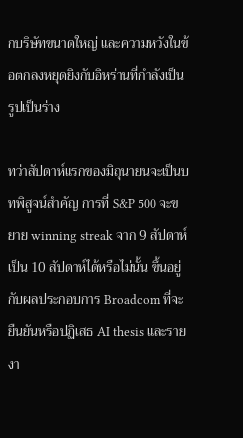กบริษัทขนาดใหญ่ และความหวังในข้อตกลงหยุดยิงกับอิหร่านที่กำลังเป็นรูปเป็นร่าง

ทว่าสัปดาห์แรกของมิถุนายนจะเป็นบทพิสูจน์สำคัญ การที่ S&P 500 จะขยาย winning streak จาก 9 สัปดาห์เป็น 10 สัปดาห์ได้หรือไม่นั้น ขึ้นอยู่กับผลประกอบการ Broadcom ที่จะยืนยันหรือปฏิเสธ AI thesis และรายงา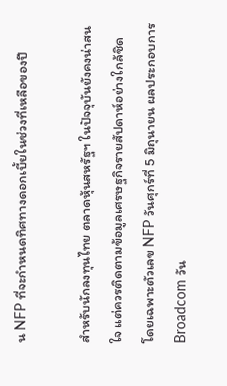น NFP ที่จะกำหนดทิศทางดอกเบี้ยในช่วงที่เหลือของปี

สำหรับนักลงทุนไทย ตลาดหุ้นสหรัฐฯ ในปัจจุบันยังคงน่าสนใจ แต่ควรติดตามข้อมูลเศรษฐกิจรายสัปดาห์อย่างใกล้ชิด โดยเฉพาะตัวเลข NFP วันศุกร์ที่ 5 มิถุนายน ผลประกอบการ Broadcom วัน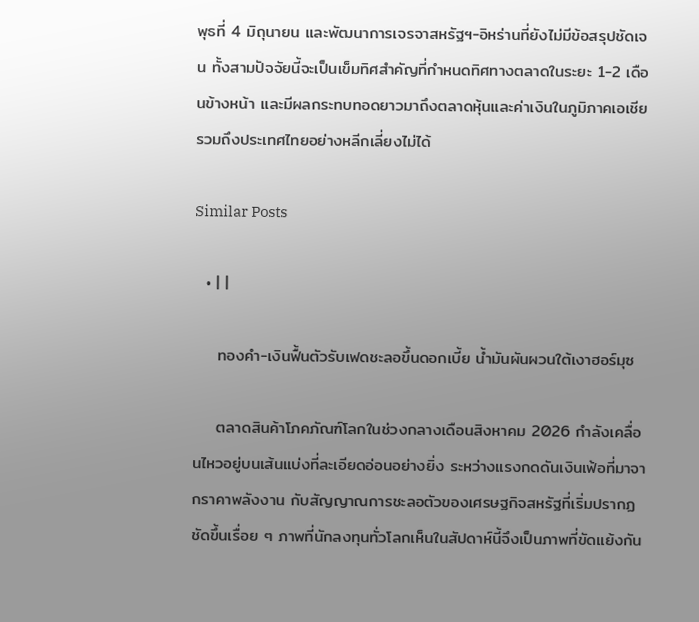พุธที่ 4 มิถุนายน และพัฒนาการเจรจาสหรัฐฯ-อิหร่านที่ยังไม่มีข้อสรุปชัดเจน ทั้งสามปัจจัยนี้จะเป็นเข็มทิศสำคัญที่กำหนดทิศทางตลาดในระยะ 1-2 เดือนข้างหน้า และมีผลกระทบทอดยาวมาถึงตลาดหุ้นและค่าเงินในภูมิภาคเอเชีย รวมถึงประเทศไทยอย่างหลีกเลี่ยงไม่ได้

Similar Posts

  • | |

    ทองคำ-เงินฟื้นตัวรับเฟดชะลอขึ้นดอกเบี้ย น้ำมันผันผวนใต้เงาฮอร์มุซ

    ตลาดสินค้าโภคภัณฑ์โลกในช่วงกลางเดือนสิงหาคม 2026 กำลังเคลื่อนไหวอยู่บนเส้นแบ่งที่ละเอียดอ่อนอย่างยิ่ง ระหว่างแรงกดดันเงินเฟ้อที่มาจากราคาพลังงาน กับสัญญาณการชะลอตัวของเศรษฐกิจสหรัฐที่เริ่มปรากฏชัดขึ้นเรื่อย ๆ ภาพที่นักลงทุนทั่วโลกเห็นในสัปดาห์นี้จึงเป็นภาพที่ขัดแย้งกัน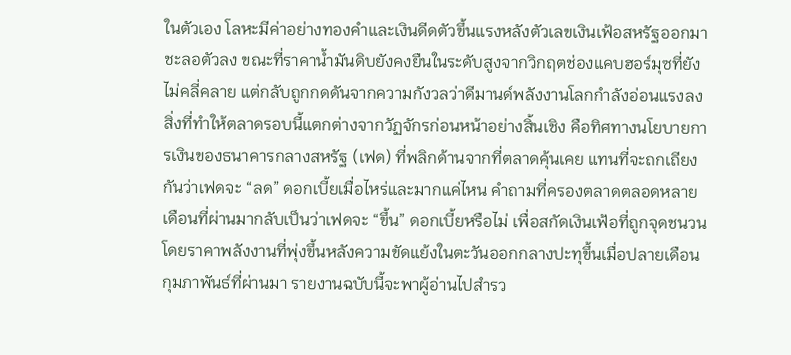ในตัวเอง โลหะมีค่าอย่างทองคำและเงินดีดตัวขึ้นแรงหลังตัวเลขเงินเฟ้อสหรัฐออกมาชะลอตัวลง ขณะที่ราคาน้ำมันดิบยังคงยืนในระดับสูงจากวิกฤตช่องแคบฮอร์มุซที่ยังไม่คลี่คลาย แต่กลับถูกกดดันจากความกังวลว่าดีมานด์พลังงานโลกกำลังอ่อนแรงลง สิ่งที่ทำให้ตลาดรอบนี้แตกต่างจากวัฏจักรก่อนหน้าอย่างสิ้นเชิง คือทิศทางนโยบายการเงินของธนาคารกลางสหรัฐ (เฟด) ที่พลิกด้านจากที่ตลาดคุ้นเคย แทนที่จะถกเถียงกันว่าเฟดจะ “ลด” ดอกเบี้ยเมื่อไหร่และมากแค่ไหน คำถามที่ครองตลาดตลอดหลายเดือนที่ผ่านมากลับเป็นว่าเฟดจะ “ขึ้น” ดอกเบี้ยหรือไม่ เพื่อสกัดเงินเฟ้อที่ถูกจุดชนวนโดยราคาพลังงานที่พุ่งขึ้นหลังความขัดแย้งในตะวันออกกลางปะทุขึ้นเมื่อปลายเดือนกุมภาพันธ์ที่ผ่านมา รายงานฉบับนี้จะพาผู้อ่านไปสำรว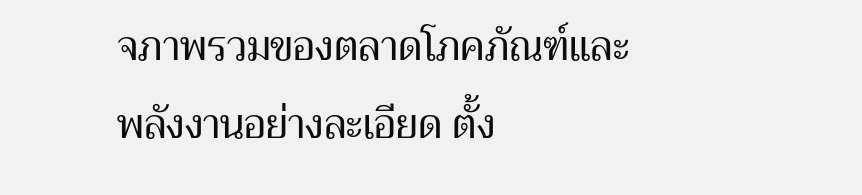จภาพรวมของตลาดโภคภัณฑ์และพลังงานอย่างละเอียด ตั้ง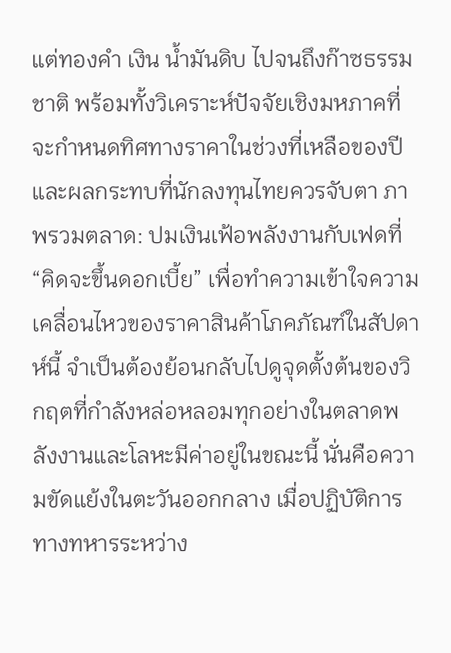แต่ทองคำ เงิน น้ำมันดิบ ไปจนถึงก๊าซธรรมชาติ พร้อมทั้งวิเคราะห์ปัจจัยเชิงมหภาคที่จะกำหนดทิศทางราคาในช่วงที่เหลือของปี และผลกระทบที่นักลงทุนไทยควรจับตา ภาพรวมตลาด: ปมเงินเฟ้อพลังงานกับเฟดที่ “คิดจะขึ้นดอกเบี้ย” เพื่อทำความเข้าใจความเคลื่อนไหวของราคาสินค้าโภคภัณฑ์ในสัปดาห์นี้ จำเป็นต้องย้อนกลับไปดูจุดตั้งต้นของวิกฤตที่กำลังหล่อหลอมทุกอย่างในตลาดพลังงานและโลหะมีค่าอยู่ในขณะนี้ นั่นคือความขัดแย้งในตะวันออกกลาง เมื่อปฏิบัติการทางทหารระหว่าง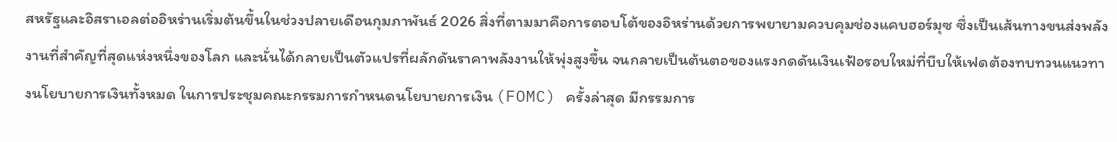สหรัฐและอิสราเอลต่ออิหร่านเริ่มต้นขึ้นในช่วงปลายเดือนกุมภาพันธ์ 2026 สิ่งที่ตามมาคือการตอบโต้ของอิหร่านด้วยการพยายามควบคุมช่องแคบฮอร์มุซ ซึ่งเป็นเส้นทางขนส่งพลังงานที่สำคัญที่สุดแห่งหนึ่งของโลก และนั่นได้กลายเป็นตัวแปรที่ผลักดันราคาพลังงานให้พุ่งสูงขึ้น จนกลายเป็นต้นตอของแรงกดดันเงินเฟ้อรอบใหม่ที่บีบให้เฟดต้องทบทวนแนวทางนโยบายการเงินทั้งหมด ในการประชุมคณะกรรมการกำหนดนโยบายการเงิน (FOMC) ครั้งล่าสุด มีกรรมการ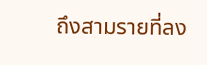ถึงสามรายที่ลง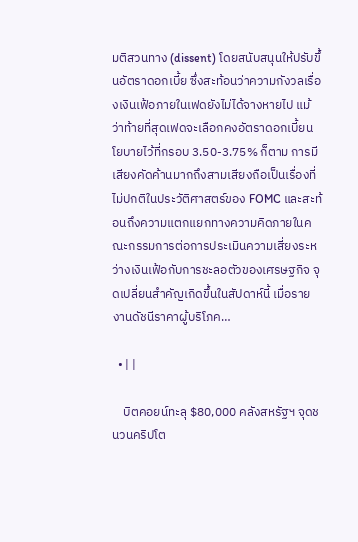มติสวนทาง (dissent) โดยสนับสนุนให้ปรับขึ้นอัตราดอกเบี้ย ซึ่งสะท้อนว่าความกังวลเรื่องเงินเฟ้อภายในเฟดยังไม่ได้จางหายไป แม้ว่าท้ายที่สุดเฟดจะเลือกคงอัตราดอกเบี้ยนโยบายไว้ที่กรอบ 3.50-3.75% ก็ตาม การมีเสียงคัดค้านมากถึงสามเสียงถือเป็นเรื่องที่ไม่ปกติในประวัติศาสตร์ของ FOMC และสะท้อนถึงความแตกแยกทางความคิดภายในคณะกรรมการต่อการประเมินความเสี่ยงระหว่างเงินเฟ้อกับการชะลอตัวของเศรษฐกิจ จุดเปลี่ยนสำคัญเกิดขึ้นในสัปดาห์นี้ เมื่อรายงานดัชนีราคาผู้บริโภค…

  • | |

    บิตคอยน์ทะลุ $80,000 คลังสหรัฐฯ จุดชนวนคริปโต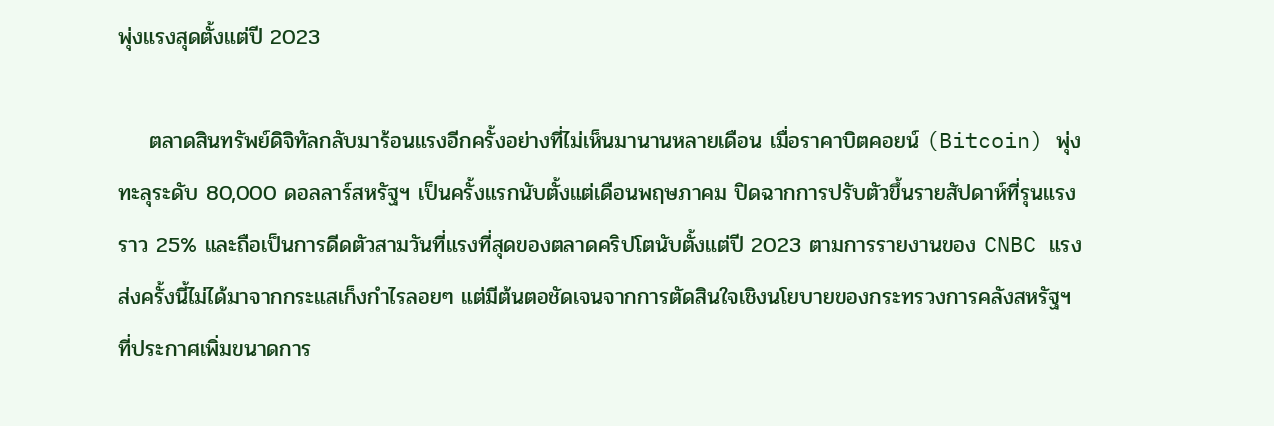พุ่งแรงสุดตั้งแต่ปี 2023

    ตลาดสินทรัพย์ดิจิทัลกลับมาร้อนแรงอีกครั้งอย่างที่ไม่เห็นมานานหลายเดือน เมื่อราคาบิตคอยน์ (Bitcoin) พุ่งทะลุระดับ 80,000 ดอลลาร์สหรัฐฯ เป็นครั้งแรกนับตั้งแต่เดือนพฤษภาคม ปิดฉากการปรับตัวขึ้นรายสัปดาห์ที่รุนแรงราว 25% และถือเป็นการดีดตัวสามวันที่แรงที่สุดของตลาดคริปโตนับตั้งแต่ปี 2023 ตามการรายงานของ CNBC แรงส่งครั้งนี้ไม่ได้มาจากกระแสเก็งกำไรลอยๆ แต่มีต้นตอชัดเจนจากการตัดสินใจเชิงนโยบายของกระทรวงการคลังสหรัฐฯ ที่ประกาศเพิ่มขนาดการ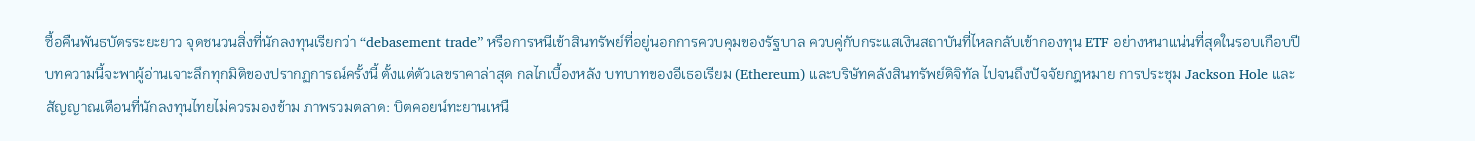ซื้อคืนพันธบัตรระยะยาว จุดชนวนสิ่งที่นักลงทุนเรียกว่า “debasement trade” หรือการหนีเข้าสินทรัพย์ที่อยู่นอกการควบคุมของรัฐบาล ควบคู่กับกระแสเงินสถาบันที่ไหลกลับเข้ากองทุน ETF อย่างหนาแน่นที่สุดในรอบเกือบปี บทความนี้จะพาผู้อ่านเจาะลึกทุกมิติของปรากฏการณ์ครั้งนี้ ตั้งแต่ตัวเลขราคาล่าสุด กลไกเบื้องหลัง บทบาทของอีเธอเรียม (Ethereum) และบริษัทคลังสินทรัพย์ดิจิทัล ไปจนถึงปัจจัยกฎหมาย การประชุม Jackson Hole และสัญญาณเตือนที่นักลงทุนไทยไม่ควรมองข้าม ภาพรวมตลาด: บิตคอยน์ทะยานเหนื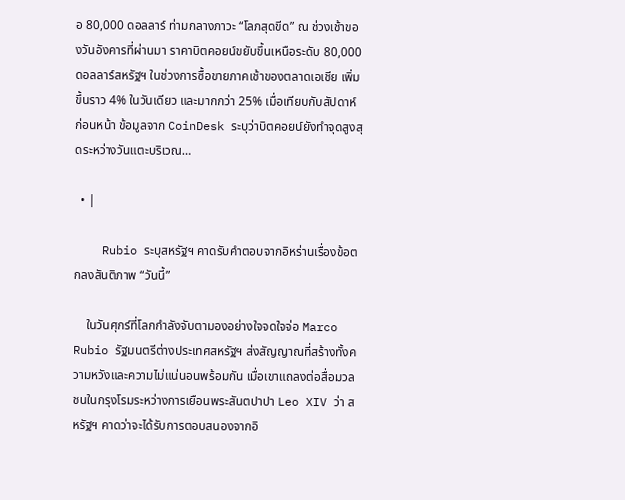อ 80,000 ดอลลาร์ ท่ามกลางภาวะ “โลภสุดขีด” ณ ช่วงเช้าของวันอังคารที่ผ่านมา ราคาบิตคอยน์ขยับขึ้นเหนือระดับ 80,000 ดอลลาร์สหรัฐฯ ในช่วงการซื้อขายภาคเช้าของตลาดเอเชีย เพิ่มขึ้นราว 4% ในวันเดียว และมากกว่า 25% เมื่อเทียบกับสัปดาห์ก่อนหน้า ข้อมูลจาก CoinDesk ระบุว่าบิตคอยน์ยังทำจุดสูงสุดระหว่างวันแตะบริเวณ…

  • |

    Rubio ระบุสหรัฐฯ คาดรับคำตอบจากอิหร่านเรื่องข้อตกลงสันติภาพ “วันนี้”

    ในวันศุกร์ที่โลกกำลังจับตามองอย่างใจจดใจจ่อ Marco Rubio รัฐมนตรีต่างประเทศสหรัฐฯ ส่งสัญญาณที่สร้างทั้งความหวังและความไม่แน่นอนพร้อมกัน เมื่อเขาแถลงต่อสื่อมวลชนในกรุงโรมระหว่างการเยือนพระสันตปาปา Leo XIV ว่า สหรัฐฯ คาดว่าจะได้รับการตอบสนองจากอิ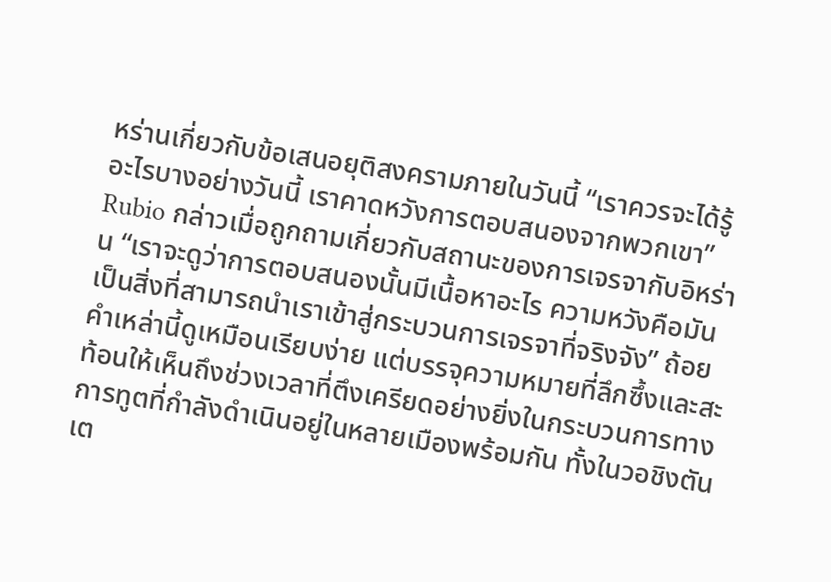หร่านเกี่ยวกับข้อเสนอยุติสงครามภายในวันนี้ “เราควรจะได้รู้อะไรบางอย่างวันนี้ เราคาดหวังการตอบสนองจากพวกเขา” Rubio กล่าวเมื่อถูกถามเกี่ยวกับสถานะของการเจรจากับอิหร่าน “เราจะดูว่าการตอบสนองนั้นมีเนื้อหาอะไร ความหวังคือมันเป็นสิ่งที่สามารถนำเราเข้าสู่กระบวนการเจรจาที่จริงจัง” ถ้อยคำเหล่านี้ดูเหมือนเรียบง่าย แต่บรรจุความหมายที่ลึกซึ้งและสะท้อนให้เห็นถึงช่วงเวลาที่ตึงเครียดอย่างยิ่งในกระบวนการทางการทูตที่กำลังดำเนินอยู่ในหลายเมืองพร้อมกัน ทั้งในวอชิงตัน เต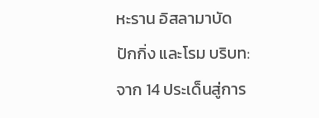หะราน อิสลามาบัด ปักกิ่ง และโรม บริบท: จาก 14 ประเด็นสู่การ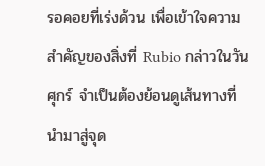รอคอยที่เร่งด้วน เพื่อเข้าใจความสำคัญของสิ่งที่ Rubio กล่าวในวันศุกร์ จำเป็นต้องย้อนดูเส้นทางที่นำมาสู่จุด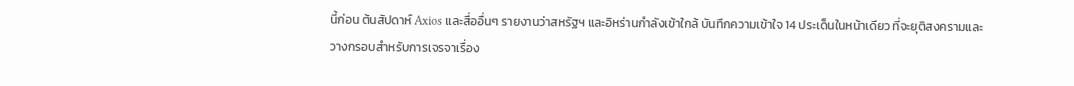นี้ก่อน ต้นสัปดาห์ Axios และสื่ออื่นๆ รายงานว่าสหรัฐฯ และอิหร่านกำลังเข้าใกล้ บันทึกความเข้าใจ 14 ประเด็นในหน้าเดียว ที่จะยุติสงครามและวางกรอบสำหรับการเจรจาเรื่อง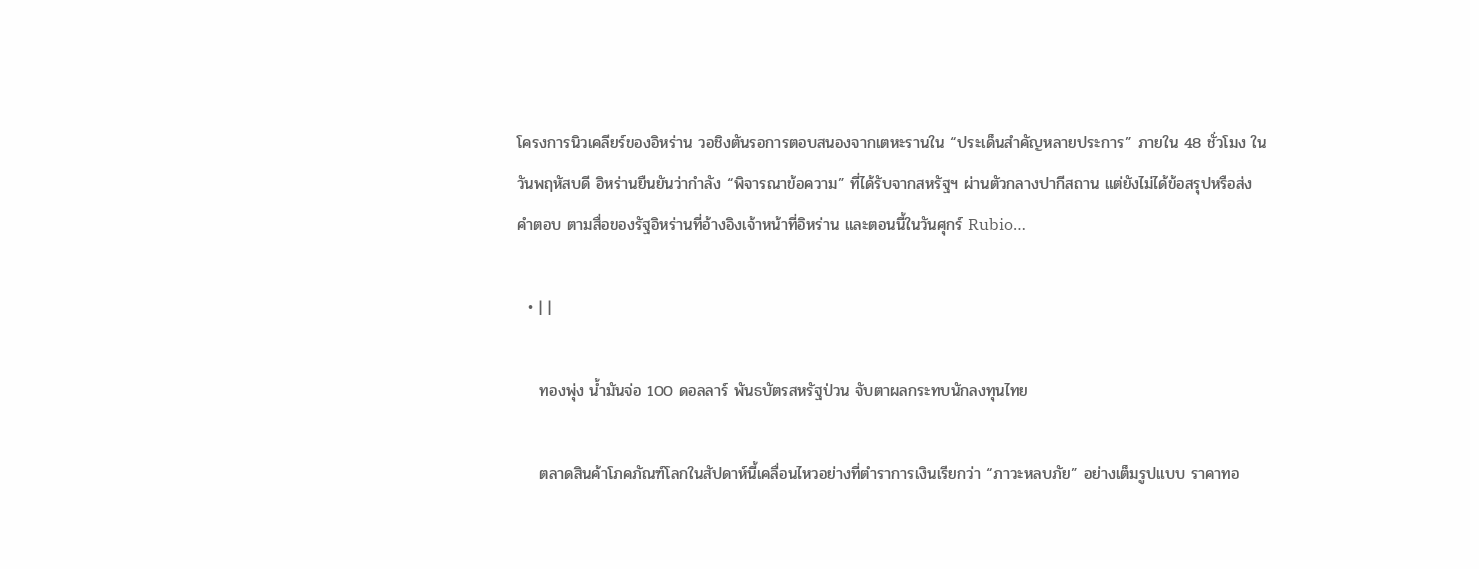โครงการนิวเคลียร์ของอิหร่าน วอชิงตันรอการตอบสนองจากเตหะรานใน “ประเด็นสำคัญหลายประการ” ภายใน 48 ชั่วโมง ในวันพฤหัสบดี อิหร่านยืนยันว่ากำลัง “พิจารณาข้อความ” ที่ได้รับจากสหรัฐฯ ผ่านตัวกลางปากีสถาน แต่ยังไม่ได้ข้อสรุปหรือส่งคำตอบ ตามสื่อของรัฐอิหร่านที่อ้างอิงเจ้าหน้าที่อิหร่าน และตอนนี้ในวันศุกร์ Rubio…

  • | |

    ทองพุ่ง น้ำมันจ่อ 100 ดอลลาร์ พันธบัตรสหรัฐป่วน จับตาผลกระทบนักลงทุนไทย

    ตลาดสินค้าโภคภัณฑ์โลกในสัปดาห์นี้เคลื่อนไหวอย่างที่ตำราการเงินเรียกว่า “ภาวะหลบภัย” อย่างเต็มรูปแบบ ราคาทอ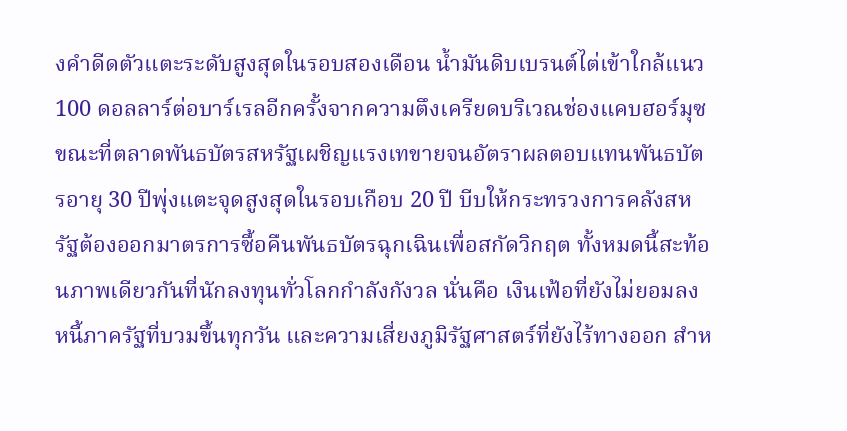งคำดีดตัวแตะระดับสูงสุดในรอบสองเดือน น้ำมันดิบเบรนต์ไต่เข้าใกล้แนว 100 ดอลลาร์ต่อบาร์เรลอีกครั้งจากความตึงเครียดบริเวณช่องแคบฮอร์มุซ ขณะที่ตลาดพันธบัตรสหรัฐเผชิญแรงเทขายจนอัตราผลตอบแทนพันธบัตรอายุ 30 ปีพุ่งแตะจุดสูงสุดในรอบเกือบ 20 ปี บีบให้กระทรวงการคลังสหรัฐต้องออกมาตรการซื้อคืนพันธบัตรฉุกเฉินเพื่อสกัดวิกฤต ทั้งหมดนี้สะท้อนภาพเดียวกันที่นักลงทุนทั่วโลกกำลังกังวล นั่นคือ เงินเฟ้อที่ยังไม่ยอมลง หนี้ภาครัฐที่บวมขึ้นทุกวัน และความเสี่ยงภูมิรัฐศาสตร์ที่ยังไร้ทางออก สำห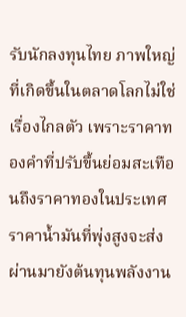รับนักลงทุนไทย ภาพใหญ่ที่เกิดขึ้นในตลาดโลกไม่ใช่เรื่องไกลตัว เพราะราคาทองคำที่ปรับขึ้นย่อมสะเทือนถึงราคาทองในประเทศ ราคาน้ำมันที่พุ่งสูงจะส่งผ่านมายังต้นทุนพลังงาน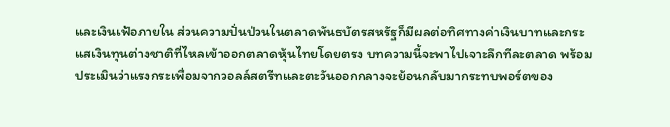และเงินเฟ้อภายใน ส่วนความปั่นป่วนในตลาดพันธบัตรสหรัฐก็มีผลต่อทิศทางค่าเงินบาทและกระแสเงินทุนต่างชาติที่ไหลเข้าออกตลาดหุ้นไทยโดยตรง บทความนี้จะพาไปเจาะลึกทีละตลาด พร้อมประเมินว่าแรงกระเพื่อมจากวอลล์สตรีทและตะวันออกกลางจะย้อนกลับมากระทบพอร์ตของ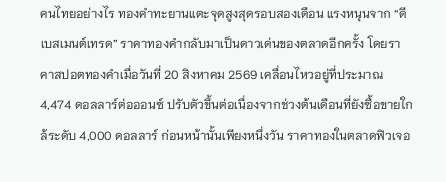คนไทยอย่างไร ทองคำทะยานแตะจุดสูงสุดรอบสองเดือน แรงหนุนจาก “ดีเบสเมนต์เทรด” ราคาทองคำกลับมาเป็นดาวเด่นของตลาดอีกครั้ง โดยราคาสปอตทองคำเมื่อวันที่ 20 สิงหาคม 2569 เคลื่อนไหวอยู่ที่ประมาณ 4,474 ดอลลาร์ต่อออนซ์ ปรับตัวขึ้นต่อเนื่องจากช่วงต้นเดือนที่ยังซื้อขายใกล้ระดับ 4,000 ดอลลาร์ ก่อนหน้านั้นเพียงหนึ่งวัน ราคาทองในตลาดฟิวเจอ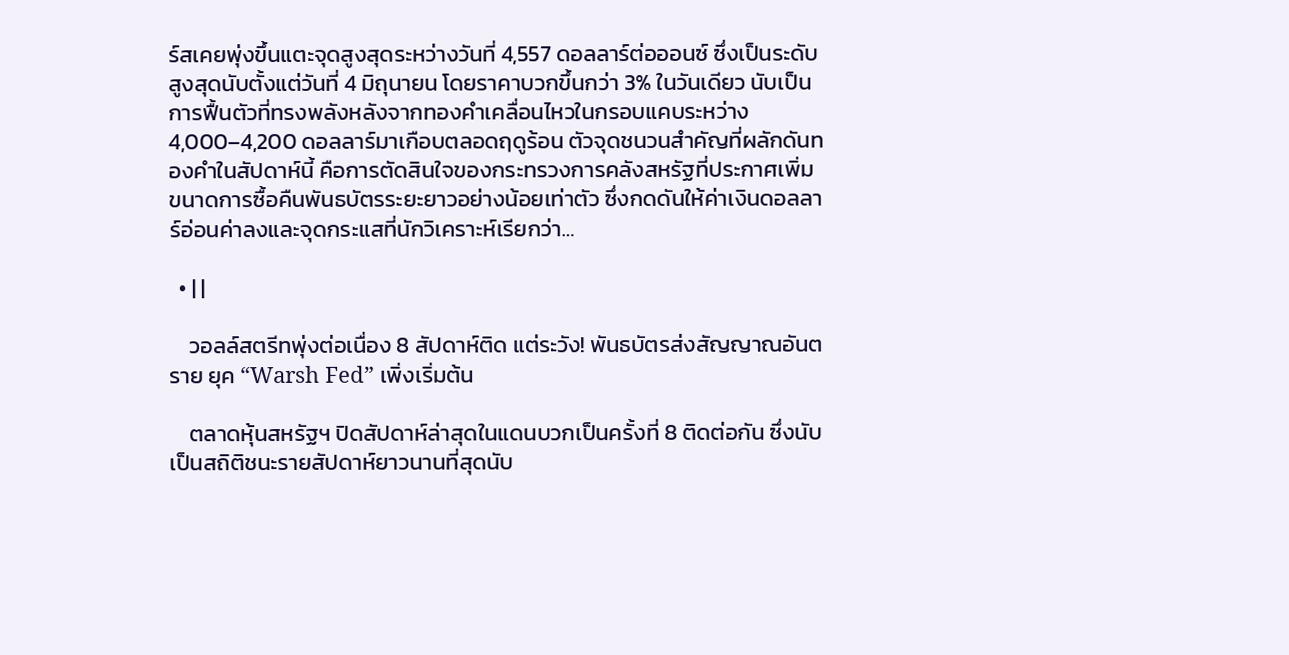ร์สเคยพุ่งขึ้นแตะจุดสูงสุดระหว่างวันที่ 4,557 ดอลลาร์ต่อออนซ์ ซึ่งเป็นระดับสูงสุดนับตั้งแต่วันที่ 4 มิถุนายน โดยราคาบวกขึ้นกว่า 3% ในวันเดียว นับเป็นการฟื้นตัวที่ทรงพลังหลังจากทองคำเคลื่อนไหวในกรอบแคบระหว่าง 4,000–4,200 ดอลลาร์มาเกือบตลอดฤดูร้อน ตัวจุดชนวนสำคัญที่ผลักดันทองคำในสัปดาห์นี้ คือการตัดสินใจของกระทรวงการคลังสหรัฐที่ประกาศเพิ่มขนาดการซื้อคืนพันธบัตรระยะยาวอย่างน้อยเท่าตัว ซึ่งกดดันให้ค่าเงินดอลลาร์อ่อนค่าลงและจุดกระแสที่นักวิเคราะห์เรียกว่า…

  • | |

    วอลล์สตรีทพุ่งต่อเนื่อง 8 สัปดาห์ติด แต่ระวัง! พันธบัตรส่งสัญญาณอันตราย ยุค “Warsh Fed” เพิ่งเริ่มต้น

    ตลาดหุ้นสหรัฐฯ ปิดสัปดาห์ล่าสุดในแดนบวกเป็นครั้งที่ 8 ติดต่อกัน ซึ่งนับเป็นสถิติชนะรายสัปดาห์ยาวนานที่สุดนับ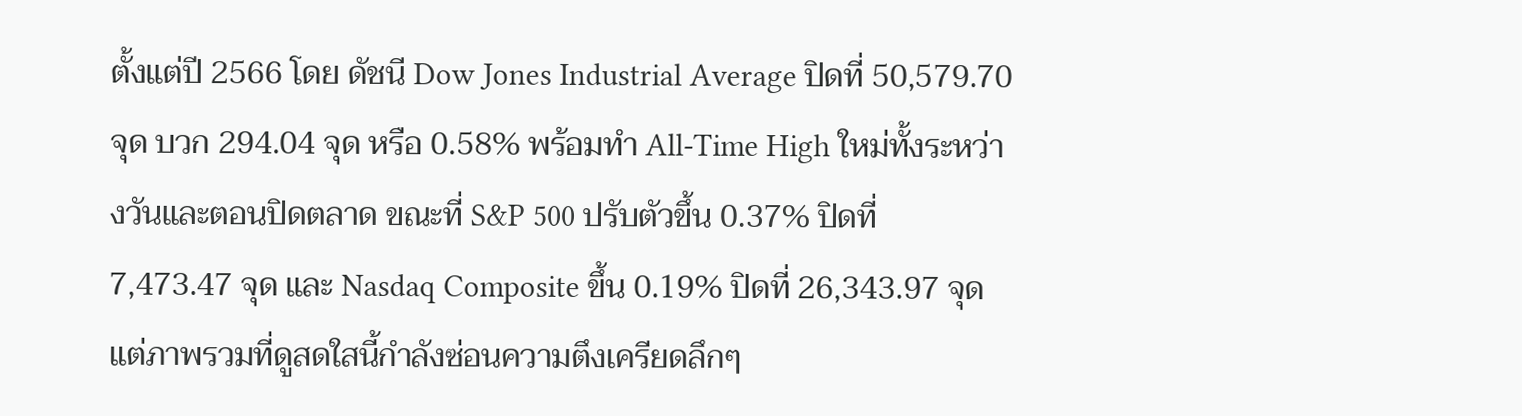ตั้งแต่ปี 2566 โดย ดัชนี Dow Jones Industrial Average ปิดที่ 50,579.70 จุด บวก 294.04 จุด หรือ 0.58% พร้อมทำ All-Time High ใหม่ทั้งระหว่างวันและตอนปิดตลาด ขณะที่ S&P 500 ปรับตัวขึ้น 0.37% ปิดที่ 7,473.47 จุด และ Nasdaq Composite ขึ้น 0.19% ปิดที่ 26,343.97 จุด แต่ภาพรวมที่ดูสดใสนี้กำลังซ่อนความตึงเครียดลึกๆ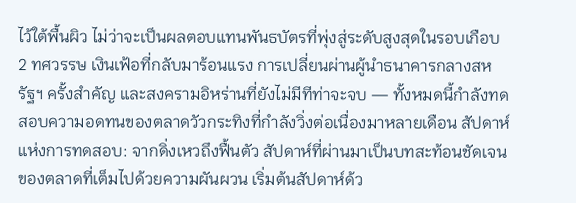ไว้ใต้พื้นผิว ไม่ว่าจะเป็นผลตอบแทนพันธบัตรที่พุ่งสู่ระดับสูงสุดในรอบเกือบ 2 ทศวรรษ เงินเฟ้อที่กลับมาร้อนแรง การเปลี่ยนผ่านผู้นำธนาคารกลางสหรัฐฯ ครั้งสำคัญ และสงครามอิหร่านที่ยังไม่มีทีท่าจะจบ — ทั้งหมดนี้กำลังทดสอบความอดทนของตลาดวัวกระทิงที่กำลังวิ่งต่อเนื่องมาหลายเดือน สัปดาห์แห่งการทดสอบ: จากดิ่งเหวถึงฟื้นตัว สัปดาห์ที่ผ่านมาเป็นบทสะท้อนชัดเจนของตลาดที่เต็มไปด้วยความผันผวน เริ่มต้นสัปดาห์ด้ว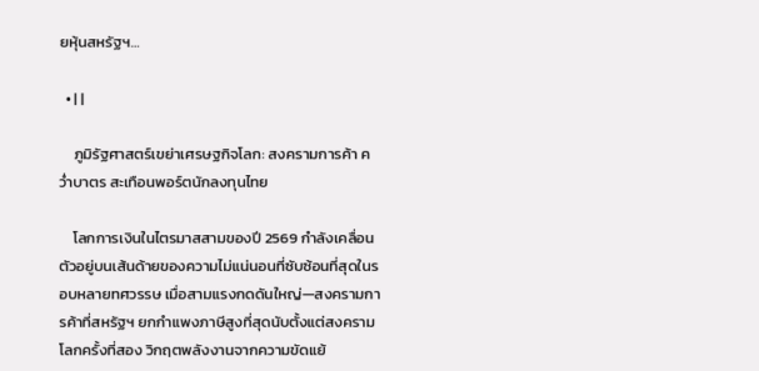ยหุ้นสหรัฐฯ…

  • | |

    ภูมิรัฐศาสตร์เขย่าเศรษฐกิจโลก: สงครามการค้า คว่ำบาตร สะเทือนพอร์ตนักลงทุนไทย

    โลกการเงินในไตรมาสสามของปี 2569 กำลังเคลื่อนตัวอยู่บนเส้นด้ายของความไม่แน่นอนที่ซับซ้อนที่สุดในรอบหลายทศวรรษ เมื่อสามแรงกดดันใหญ่—สงครามการค้าที่สหรัฐฯ ยกกำแพงภาษีสูงที่สุดนับตั้งแต่สงครามโลกครั้งที่สอง วิกฤตพลังงานจากความขัดแย้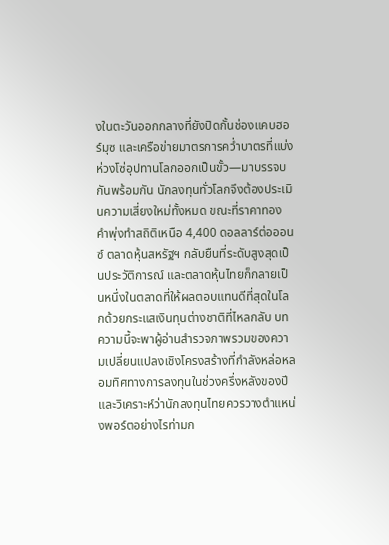งในตะวันออกกลางที่ยังปิดกั้นช่องแคบฮอร์มุซ และเครือข่ายมาตรการคว่ำบาตรที่แบ่งห่วงโซ่อุปทานโลกออกเป็นขั้ว—มาบรรจบกันพร้อมกัน นักลงทุนทั่วโลกจึงต้องประเมินความเสี่ยงใหม่ทั้งหมด ขณะที่ราคาทองคำพุ่งทำสถิติเหนือ 4,400 ดอลลาร์ต่อออนซ์ ตลาดหุ้นสหรัฐฯ กลับยืนที่ระดับสูงสุดเป็นประวัติการณ์ และตลาดหุ้นไทยก็กลายเป็นหนึ่งในตลาดที่ให้ผลตอบแทนดีที่สุดในโลกด้วยกระแสเงินทุนต่างชาติที่ไหลกลับ บทความนี้จะพาผู้อ่านสำรวจภาพรวมของความเปลี่ยนแปลงเชิงโครงสร้างที่กำลังหล่อหลอมทิศทางการลงทุนในช่วงครึ่งหลังของปี และวิเคราะห์ว่านักลงทุนไทยควรวางตำแหน่งพอร์ตอย่างไรท่ามก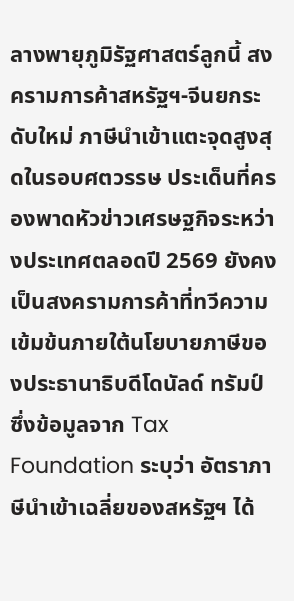ลางพายุภูมิรัฐศาสตร์ลูกนี้ สงครามการค้าสหรัฐฯ-จีนยกระดับใหม่ ภาษีนำเข้าแตะจุดสูงสุดในรอบศตวรรษ ประเด็นที่ครองพาดหัวข่าวเศรษฐกิจระหว่างประเทศตลอดปี 2569 ยังคงเป็นสงครามการค้าที่ทวีความเข้มข้นภายใต้นโยบายภาษีของประธานาธิบดีโดนัลด์ ทรัมป์ ซึ่งข้อมูลจาก Tax Foundation ระบุว่า อัตราภาษีนำเข้าเฉลี่ยของสหรัฐฯ ได้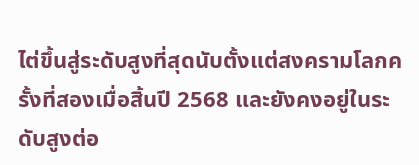ไต่ขึ้นสู่ระดับสูงที่สุดนับตั้งแต่สงครามโลกครั้งที่สองเมื่อสิ้นปี 2568 และยังคงอยู่ในระดับสูงต่อ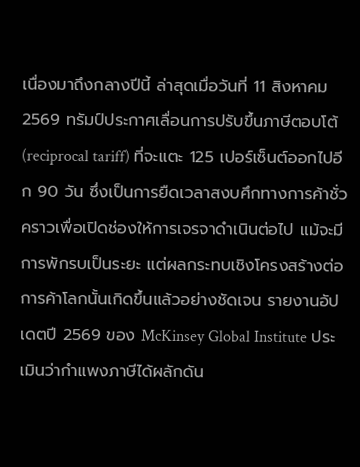เนื่องมาถึงกลางปีนี้ ล่าสุดเมื่อวันที่ 11 สิงหาคม 2569 ทรัมป์ประกาศเลื่อนการปรับขึ้นภาษีตอบโต้ (reciprocal tariff) ที่จะแตะ 125 เปอร์เซ็นต์ออกไปอีก 90 วัน ซึ่งเป็นการยืดเวลาสงบศึกทางการค้าชั่วคราวเพื่อเปิดช่องให้การเจรจาดำเนินต่อไป แม้จะมีการพักรบเป็นระยะ แต่ผลกระทบเชิงโครงสร้างต่อการค้าโลกนั้นเกิดขึ้นแล้วอย่างชัดเจน รายงานอัปเดตปี 2569 ของ McKinsey Global Institute ประเมินว่ากำแพงภาษีได้ผลักดัน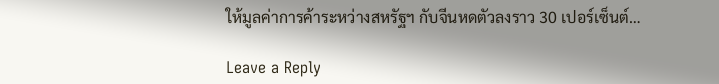ให้มูลค่าการค้าระหว่างสหรัฐฯ กับจีนหดตัวลงราว 30 เปอร์เซ็นต์…

Leave a Reply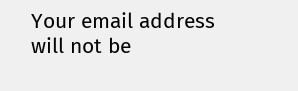Your email address will not be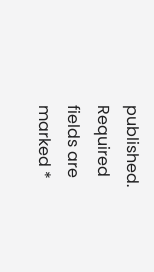published. Required fields are marked *